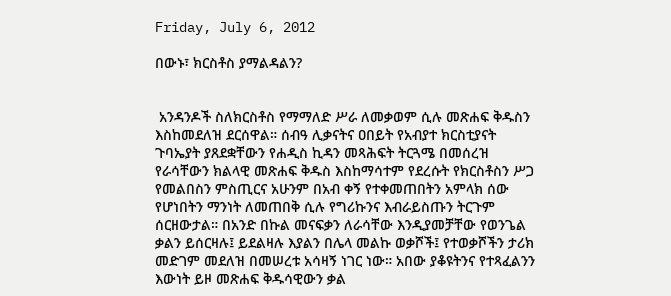Friday, July 6, 2012

በውኑ፣ ክርስቶስ ያማልዳልን?


 አንዳንዶች ስለክርስቶስ የማማለድ ሥራ ለመቃወም ሲሉ መጽሐፍ ቅዱስን እስከመደለዝ ደርሰዋል። ሰብዓ ሊቃናትና ዐበይት የአብያተ ክርስቲያናት ጉባኤያት ያጸደቋቸውን የሐዲስ ኪዳን መጻሕፍት ትርጓሜ በመሰረዝ የራሳቸውን ክልላዊ መጽሐፍ ቅዱስ እስከማሳተም የደረሱት የክርስቶስን ሥጋ የመልበስን ምስጢርና አሁንም በአብ ቀኝ የተቀመጠበትን አምላክ ሰው የሆነበትን ማንነት ለመጠበቅ ሲሉ የግሪኩንና እብራይስጡን ትርጉም ሰርዘውታል። በአንድ በኩል መናፍቃን ለራሳቸው እንዲያመቻቸው የወንጌል ቃልን ይሰርዛሉ፤ ይደልዛሉ እያልን በሌላ መልኩ ወቃሾች፤ የተወቃሾችን ታሪክ መድገም መደለዝ በመሠረቱ አሳዛኝ ነገር ነው። አበው ያቆዩትንና የተጻፈልንን እውነት ይዞ መጽሐፍ ቅዱሳዊውን ቃል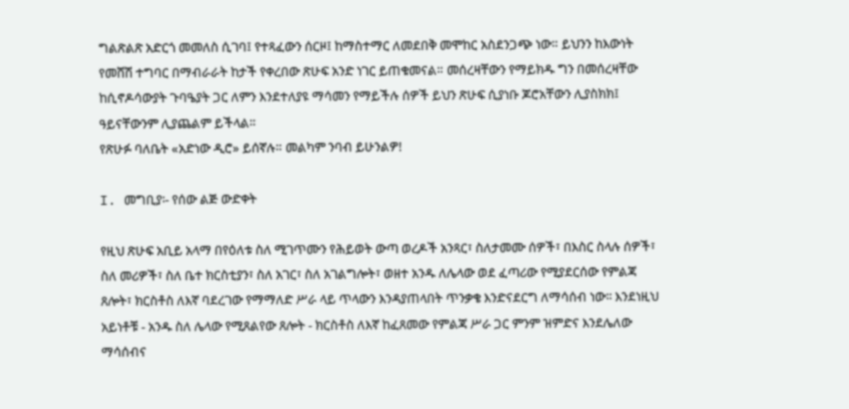ግልጽልጽ አድርጎ መመለስ ሲገባ፤ የተጻፈውን ሰርዞ፤ ከማስተማር ለመደበቅ መሞከር አስደንጋጭ ነው። ይህንን ከእውነት የመሸሽ ተግባር በማብራራት ከታች የቀረበው ጽሁፍ አንድ ነገር ይጠቁመናል። መሰረዛቸውን የማይክዱ ግን በመሰረዛቸው ከሲኖዶሳውያት ጉባዔያት ጋር ለምን እንደተለያዩ ማሳመን የማይችሉ ሰዎች ይህን ጽሁፍ ሲያነቡ ጆሮአቸውን ሊያስክክ፤ ዓይናቸውንም ሊያጨልም ይችላል።
የጽሁፉ ባለቤት «አድነው ዲሮ» ይሰኛሉ። መልካም ንባብ ይሁንልዎ!

I. መግቢያ፡- የሰው ልጅ ውድቀት

የዚህ ጽሁፍ አቢይ አላማ በየዕለቱ ስለ ሚገጥሙን የሕይወት ውጣ ወረዶች አንጻር፣ ስለታመሙ ሰዎች፣ በእስር ስላሉ ሰዎች፣ ስለ መሪዎች፣ ስለ ቤተ ክርስቲያን፣ ስለ አገር፣ ስለ አገልግሎት፣ ወዘተ አንዱ ለሌላው ወደ ፈጣሪው የሚያደርሰው የምልጃ ጸሎት፣ ክርስቶስ ለእኛ ባደረገው የማማለድ ሥራ ላይ ጥላውን እንዳያጠላበት ጥንቃቄ እንድናደርግ ለማሳሰብ ነው፡፡ እንደነዚህ አይነቶቹ - አንዱ ስለ ሌላው የሚጸልየው ጸሎት - ክርስቶስ ለእኛ ከፈጸመው የምልጃ ሥራ ጋር ምንም ዝምድና እንደሌለው ማሳሰብና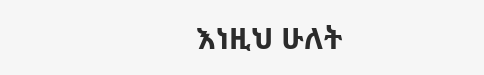እነዚህ ሁለት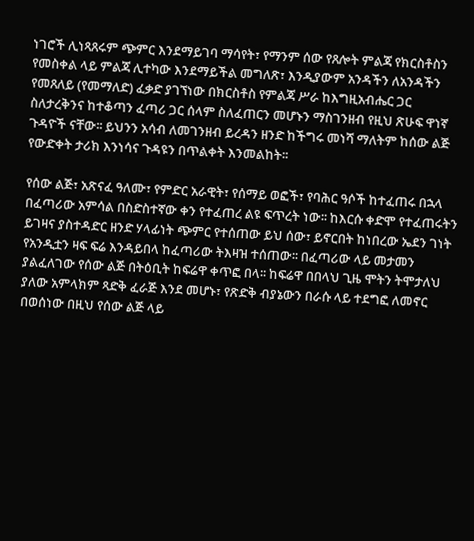ነገሮች ሊነጻጸሩም ጭምር እንደማይገባ ማሳየት፣ የማንም ሰው የጸሎት ምልጃ የክርስቶስን የመስቀል ላይ ምልጃ ሊተካው እንደማይችል መግለጽ፣ እንዲያውም አንዳችን ለአንዳችን የመጸለይ (የመማለድ) ፈቃድ ያገኘነው በክርስቶስ የምልጃ ሥራ ከእግዚአብሔር ጋር ስለታረቅንና ከተቆጣን ፈጣሪ ጋር ሰላም ስለፈጠርን መሆኑን ማስገንዘብ የዚህ ጽሁፍ ዋነኛ ጉዳዮች ናቸው፡፡ ይህንን አሳብ ለመገንዘብ ይረዳን ዘንድ ከችግሩ መነሻ ማለትም ከሰው ልጅ የውድቀት ታሪክ እንነሳና ጉዳዩን በጥልቀት እንመልከት፡፡

የሰው ልጅ፣ አጽናፈ ዓለሙ፣ የምድር አራዊት፣ የሰማይ ወፎች፣ የባሕር ዓሶች ከተፈጠሩ በኋላ በፈጣሪው አምሳል በስድስተኛው ቀን የተፈጠረ ልዩ ፍጥረት ነው፡፡ ከእርሱ ቀድሞ የተፈጠሩትን ይገዛና ያስተዳድር ዘንድ ሃላፊነት ጭምር የተሰጠው ይህ ሰው፣ ይኖርበት ከነበረው ኤደን ገነት የአንዲቷን ዛፍ ፍሬ እንዳይበላ ከፈጣሪው ትእዛዝ ተሰጠው፡፡ በፈጣሪው ላይ መታመን ያልፈለገው የሰው ልጅ በትዕቢት ከፍሬዋ ቀጥፎ በላ፡፡ ከፍሬዋ በበላህ ጊዜ ሞትን ትሞታለህ ያለው አምላክም ጻድቅ ፈራጅ እንደ መሆኑ፣ የጽድቅ ብያኔውን በራሱ ላይ ተደግፎ ለመኖር በወሰነው በዚህ የሰው ልጅ ላይ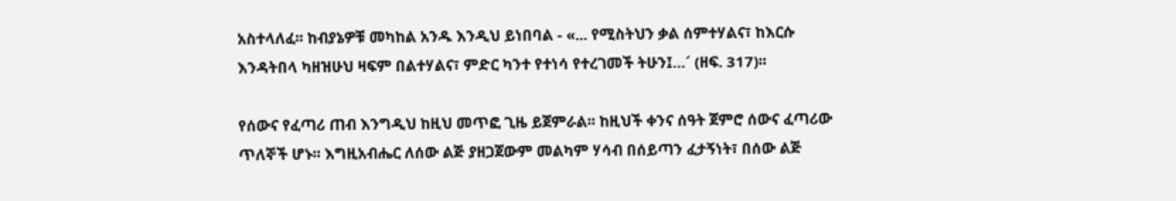አስተላለፈ፡፡ ከብያኔዎቹ መካከል አንዱ እንዲህ ይነበባል - «... የሚስትህን ቃል ሰምተሃልና፣ ከእርሱ እንዳትበላ ካዘዝሁህ ዛፍም በልተሃልና፣ ምድር ካንተ የተነሳ የተረገመች ትሁን፤…´ (ዘፍ. 317)፡፡

የሰውና የፈጣሪ ጠብ እንግዲህ ከዚህ መጥፎ ጊዜ ይጀምራል፡፡ ከዚህች ቀንና ሰዓት ጀምሮ ሰውና ፈጣሪው ጥለኞች ሆኑ፡፡ እግዚአብሔር ለሰው ልጅ ያዘጋጀውም መልካም ሃሳብ በሰይጣን ፈታኝነት፣ በሰው ልጅ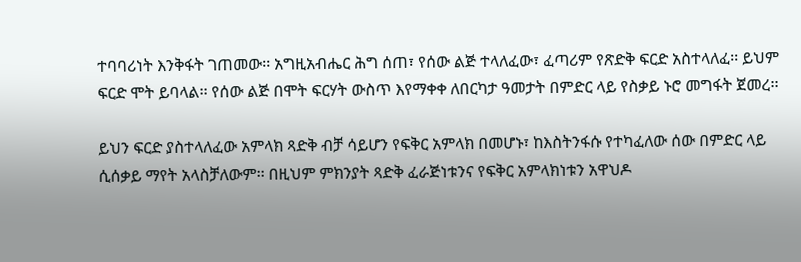ተባባሪነት እንቅፋት ገጠመው፡፡ አግዚአብሔር ሕግ ሰጠ፣ የሰው ልጅ ተላለፈው፣ ፈጣሪም የጽድቅ ፍርድ አስተላለፈ፡፡ ይህም ፍርድ ሞት ይባላል፡፡ የሰው ልጅ በሞት ፍርሃት ውስጥ እየማቀቀ ለበርካታ ዓመታት በምድር ላይ የስቃይ ኑሮ መግፋት ጀመረ፡፡

ይህን ፍርድ ያስተላለፈው አምላክ ጻድቅ ብቻ ሳይሆን የፍቅር አምላክ በመሆኑ፣ ከእስትንፋሱ የተካፈለው ሰው በምድር ላይ ሲሰቃይ ማየት አላስቻለውም፡፡ በዚህም ምክንያት ጻድቅ ፈራጅነቱንና የፍቅር አምላክነቱን አዋህዶ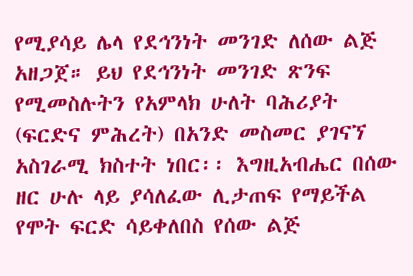የሚያሳይ ሌላ የደኅንነት መንገድ ለሰው ልጅ አዘጋጀ። ይህ የደኅንነት መንገድ ጽንፍ የሚመስሉትን የአምላክ ሁለት ባሕሪያት (ፍርድና ምሕረት) በአንድ መስመር ያገናኘ አስገራሚ ክስተት ነበር፡፡ እግዚአብሔር በሰው ዘር ሁሉ ላይ ያሳለፈው ሊታጠፍ የማይችል የሞት ፍርድ ሳይቀለበስ የሰው ልጅ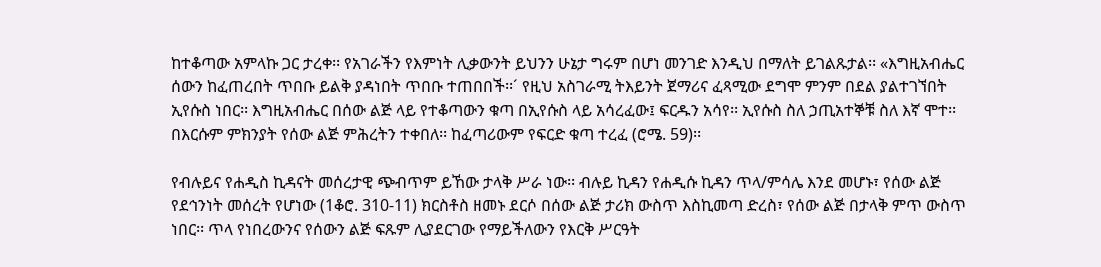ከተቆጣው አምላኩ ጋር ታረቀ፡፡ የአገራችን የእምነት ሊቃውንት ይህንን ሁኔታ ግሩም በሆነ መንገድ እንዲህ በማለት ይገልጹታል፡፡ «እግዚአብሔር ሰውን ከፈጠረበት ጥበቡ ይልቅ ያዳነበት ጥበቡ ተጠበበች፡፡´ የዚህ አስገራሚ ትእይንት ጀማሪና ፈጻሚው ደግሞ ምንም በደል ያልተገኘበት ኢየሱስ ነበር፡፡ እግዚአብሔር በሰው ልጅ ላይ የተቆጣውን ቁጣ በኢየሱስ ላይ አሳረፈው፤ ፍርዱን አሳየ፡፡ ኢየሱስ ስለ ኃጢአተኞቹ ስለ እኛ ሞተ፡፡ በእርሱም ምክንያት የሰው ልጅ ምሕረትን ተቀበለ፡፡ ከፈጣሪውም የፍርድ ቁጣ ተረፈ (ሮሜ. 59)፡፡

የብሉይና የሐዲስ ኪዳናት መሰረታዊ ጭብጥም ይኸው ታላቅ ሥራ ነው፡፡ ብሉይ ኪዳን የሐዲሱ ኪዳን ጥላ/ምሳሌ እንደ መሆኑ፣ የሰው ልጅ የደኅንነት መሰረት የሆነው (1ቆሮ. 310-11) ክርስቶስ ዘመኑ ደርሶ በሰው ልጅ ታሪክ ውስጥ እስኪመጣ ድረስ፣ የሰው ልጅ በታላቅ ምጥ ውስጥ ነበር፡፡ ጥላ የነበረውንና የሰውን ልጅ ፍጹም ሊያደርገው የማይችለውን የእርቅ ሥርዓት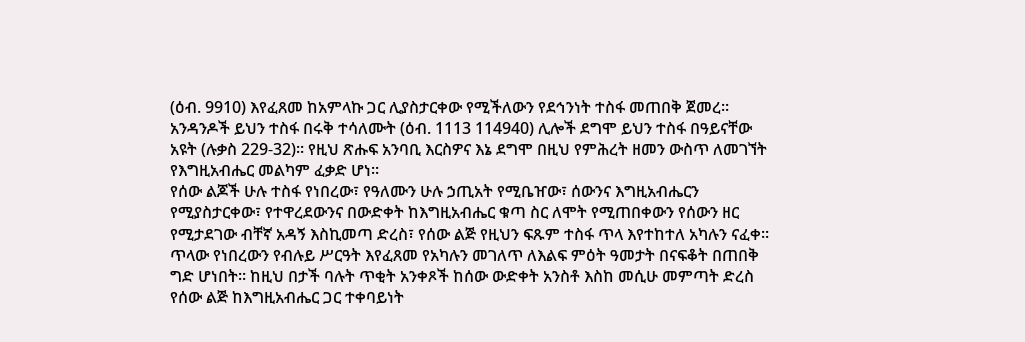(ዕብ. 9910) እየፈጸመ ከአምላኩ ጋር ሊያስታርቀው የሚችለውን የደኅንነት ተስፋ መጠበቅ ጀመረ፡፡ አንዳንዶች ይህን ተስፋ በሩቅ ተሳለሙት (ዕብ. 1113 114940) ሊሎች ደግሞ ይህን ተስፋ በዓይናቸው አዩት (ሉቃስ 229-32)፡፡ የዚህ ጽሑፍ አንባቢ እርስዎና እኔ ደግሞ በዚህ የምሕረት ዘመን ውስጥ ለመገኘት የእግዚአብሔር መልካም ፈቃድ ሆነ፡፡
የሰው ልጆች ሁሉ ተስፋ የነበረው፣ የዓለሙን ሁሉ ኃጢአት የሚቤዠው፣ ሰውንና እግዚአብሔርን የሚያስታርቀው፣ የተዋረደውንና በውድቀት ከእግዚአብሔር ቁጣ ስር ለሞት የሚጠበቀውን የሰውን ዘር የሚታደገው ብቸኛ አዳኝ እስኪመጣ ድረስ፣ የሰው ልጅ የዚህን ፍጹም ተስፋ ጥላ እየተከተለ አካሉን ናፈቀ፡፡ ጥላው የነበረውን የብሉይ ሥርዓት እየፈጸመ የአካሉን መገለጥ ለእልፍ ምዕት ዓመታት በናፍቆት በጠበቅ ግድ ሆነበት፡፡ ከዚህ በታች ባሉት ጥቂት አንቀጾች ከሰው ውድቀት አንስቶ እስከ መሲሁ መምጣት ድረስ የሰው ልጅ ከእግዚአብሔር ጋር ተቀባይነት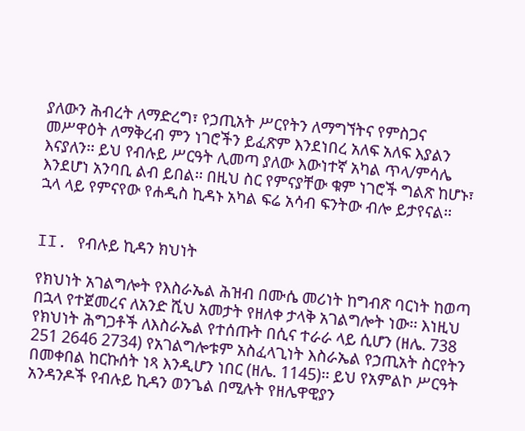ያለውን ሕብረት ለማድረግ፣ የኃጢአት ሥርየትን ለማግኘትና የምስጋና መሥዋዕት ለማቅረብ ምን ነገሮችን ይፈጽም እንደነበረ አለፍ አለፍ እያልን እናያለን፡፡ ይህ የብሉይ ሥርዓት ሊመጣ ያለው እውነተኛ አካል ጥላ/ምሳሌ እንደሆነ አንባቢ ልብ ይበል፡፡ በዚህ ስር የምናያቸው ቁም ነገሮች ግልጽ ከሆኑ፣ ኋላ ላይ የምናየው የሐዲስ ኪዳኑ አካል ፍሬ አሳብ ፍንትው ብሎ ይታየናል፡፡


II. የብሉይ ኪዳን ክህነት

የክህነት አገልግሎት የእስራኤል ሕዝብ በሙሴ መሪነት ከግብጽ ባርነት ከወጣ በኋላ የተጀመረና ለአንድ ሺህ አመታት የዘለቀ ታላቅ አገልግሎት ነው፡፡ እነዚህ የክህነት ሕግጋቶች ለእስራኤል የተሰጡት በሲና ተራራ ላይ ሲሆን (ዘሌ. 738 251 2646 2734) የአገልግሎቱም አስፈላጊነት እስራኤል የኃጢአት ስርየትን በመቀበል ከርኩሰት ነጻ እንዲሆን ነበር (ዘሌ. 1145)፡፡ ይህ የአምልኮ ሥርዓት አንዳንዶች የብሉይ ኪዳን ወንጌል በሚሉት የዘሌዋዊያን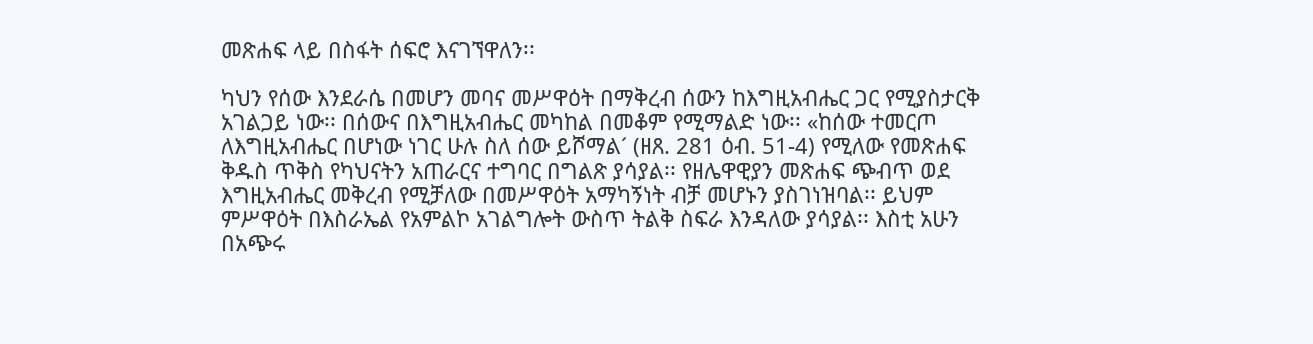መጽሐፍ ላይ በስፋት ሰፍሮ እናገኘዋለን፡፡

ካህን የሰው እንደራሴ በመሆን መባና መሥዋዕት በማቅረብ ሰውን ከእግዚአብሔር ጋር የሚያስታርቅ አገልጋይ ነው፡፡ በሰውና በእግዚአብሔር መካከል በመቆም የሚማልድ ነው፡፡ «ከሰው ተመርጦ ለእግዚአብሔር በሆነው ነገር ሁሉ ስለ ሰው ይሾማል´ (ዘጸ. 281 ዕብ. 51-4) የሚለው የመጽሐፍ ቅዱስ ጥቅስ የካህናትን አጠራርና ተግባር በግልጽ ያሳያል፡፡ የዘሌዋዊያን መጽሐፍ ጭብጥ ወደ እግዚአብሔር መቅረብ የሚቻለው በመሥዋዕት አማካኝነት ብቻ መሆኑን ያስገነዝባል፡፡ ይህም ምሥዋዕት በእስራኤል የአምልኮ አገልግሎት ውስጥ ትልቅ ስፍራ እንዳለው ያሳያል፡፡ እስቲ አሁን በአጭሩ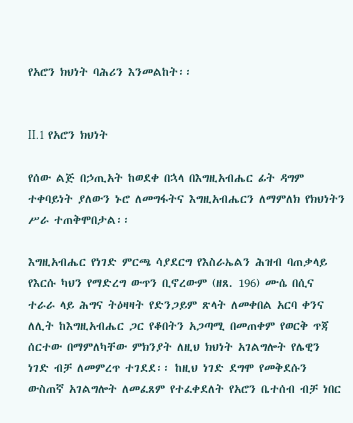የአሮን ክህነት ባሕሪን እንመልከት፡፡


II.1 የአሮን ክህነት

የሰው ልጅ በኃጢአት ከወደቀ በኋላ በእግዚአብሔር ፊት ዳግም ተቀባይነት ያለውን ኑሮ ለመግፋትና እግዚአብሔርን ለማምለክ የክህነትን ሥራ ተጠቅሞበታል፡፡

እግዚአብሔር የነገድ ምርጫ ሳያደርግ የእስራኤልን ሕዝብ ባጠቃላይ የእርሱ ካህን የማድረግ ውጥን ቢኖረውም (ዘጸ. 196) ሙሴ በሲና ተራራ ላይ ሕግና ትዕዛዛት የድንጋይም ጽላት ለመቀበል አርባ ቀንና ለሊት ከእግዚአብሔር ጋር የቆበትን አጋጣሚ በመጠቀም የወርቅ ጥጃ ሰርተው በማምለካቸው ምክንያት ለዚህ ክህነት አገልግሎት የሌዊን ነገድ ብቻ ለመምረጥ ተገደደ፡፡ ከዚህ ነገድ ደግሞ የመቅደሱን ውስጠኛ አገልግሎት ለመፈጸም የተፈቀደለት የአሮን ቤተሰብ ብቻ ነበር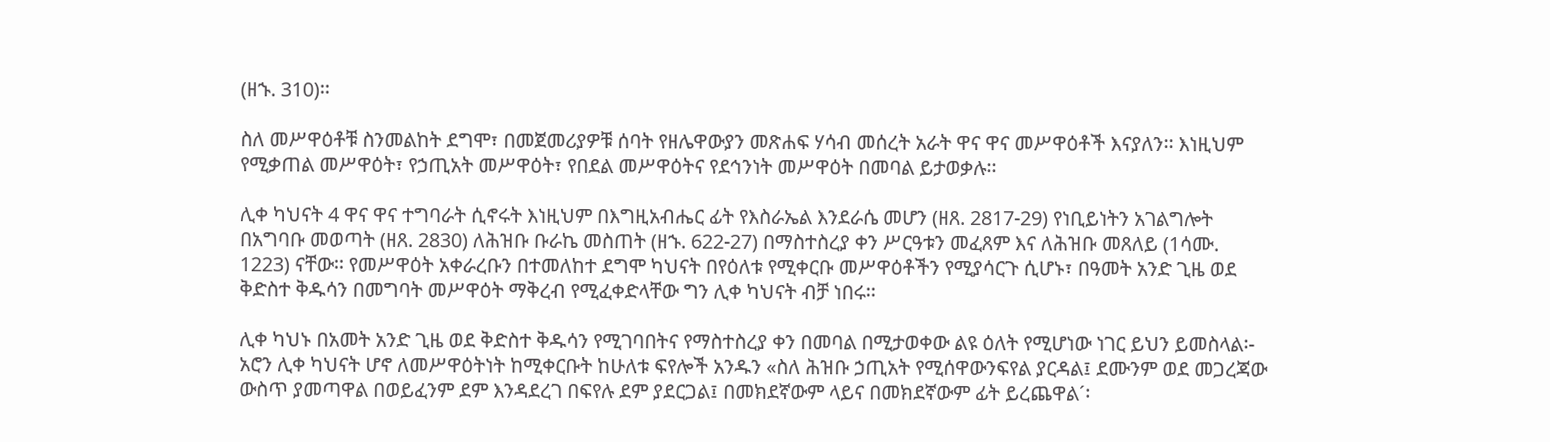(ዘኁ. 310)፡፡

ስለ መሥዋዕቶቹ ስንመልከት ደግሞ፣ በመጀመሪያዎቹ ሰባት የዘሌዋውያን መጽሐፍ ሃሳብ መሰረት አራት ዋና ዋና መሥዋዕቶች እናያለን፡፡ እነዚህም የሚቃጠል መሥዋዕት፣ የኃጢአት መሥዋዕት፣ የበደል መሥዋዕትና የደኅንነት መሥዋዕት በመባል ይታወቃሉ፡፡

ሊቀ ካህናት 4 ዋና ዋና ተግባራት ሲኖሩት እነዚህም በእግዚአብሔር ፊት የእስራኤል እንደራሴ መሆን (ዘጸ. 2817-29) የነቢይነትን አገልግሎት በአግባቡ መወጣት (ዘጸ. 2830) ለሕዝቡ ቡራኬ መስጠት (ዘኁ. 622-27) በማስተስረያ ቀን ሥርዓቱን መፈጸም እና ለሕዝቡ መጸለይ (1ሳሙ. 1223) ናቸው፡፡ የመሥዋዕት አቀራረቡን በተመለከተ ደግሞ ካህናት በየዕለቱ የሚቀርቡ መሥዋዕቶችን የሚያሳርጉ ሲሆኑ፣ በዓመት አንድ ጊዜ ወደ ቅድስተ ቅዱሳን በመግባት መሥዋዕት ማቅረብ የሚፈቀድላቸው ግን ሊቀ ካህናት ብቻ ነበሩ፡፡

ሊቀ ካህኑ በአመት አንድ ጊዜ ወደ ቅድስተ ቅዱሳን የሚገባበትና የማስተስረያ ቀን በመባል በሚታወቀው ልዩ ዕለት የሚሆነው ነገር ይህን ይመስላል፡- አሮን ሊቀ ካህናት ሆኖ ለመሥዋዕትነት ከሚቀርቡት ከሁለቱ ፍየሎች አንዱን «ስለ ሕዝቡ ኃጢአት የሚሰዋውንፍየል ያርዳል፤ ደሙንም ወደ መጋረጃው ውስጥ ያመጣዋል በወይፈንም ደም እንዳደረገ በፍየሉ ደም ያደርጋል፤ በመክደኛውም ላይና በመክደኛውም ፊት ይረጨዋል´፡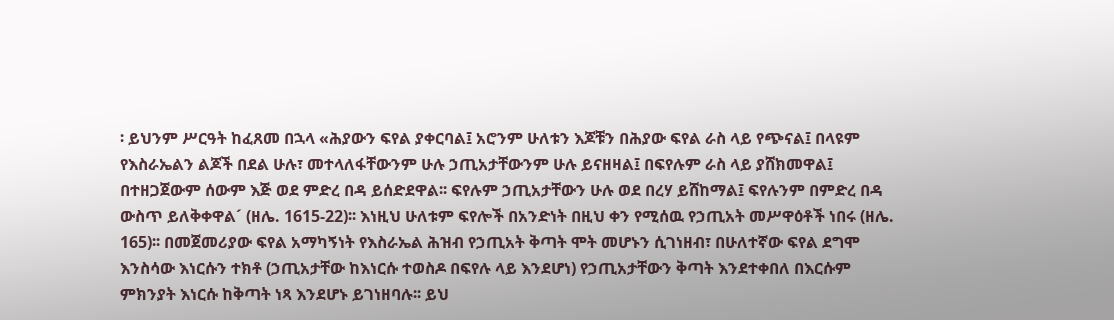፡ ይህንም ሥርዓት ከፈጸመ በኋላ «ሕያውን ፍየል ያቀርባል፤ አሮንም ሁለቱን እጆቹን በሕያው ፍየል ራስ ላይ የጭናል፤ በላዩም የእስራኤልን ልጆች በደል ሁሉ፣ መተላለፋቸውንም ሁሉ ኃጢአታቸውንም ሁሉ ይናዘዛል፤ በፍየሉም ራስ ላይ ያሸክመዋል፤ በተዘጋጀውም ሰውም እጅ ወደ ምድረ በዳ ይሰድደዋል፡፡ ፍየሉም ኃጢአታቸውን ሁሉ ወደ በረሃ ይሸከማል፤ ፍየሉንም በምድረ በዳ ውስጥ ይለቅቀዋል´ (ዘሌ. 1615-22)፡፡ እነዚህ ሁለቱም ፍየሎች በአንድነት በዚህ ቀን የሚሰዉ የኃጢአት መሥዋዕቶች ነበሩ (ዘሌ. 165)፡፡ በመጀመሪያው ፍየል አማካኝነት የእስራኤል ሕዝብ የኃጢአት ቅጣት ሞት መሆኑን ሲገነዘብ፣ በሁለተኛው ፍየል ደግሞ እንስሳው እነርሱን ተክቶ (ኃጢአታቸው ከእነርሱ ተወስዶ በፍየሉ ላይ እንደሆነ) የኃጢአታቸውን ቅጣት እንደተቀበለ በእርሱም ምክንያት እነርሱ ከቅጣት ነጻ እንደሆኑ ይገነዘባሉ፡፡ ይህ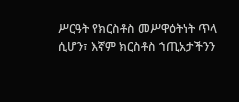ሥርዓት የክርስቶስ መሥዋዕትነት ጥላ ሲሆን፣ እኛም ክርስቶስ ኀጢአታችንን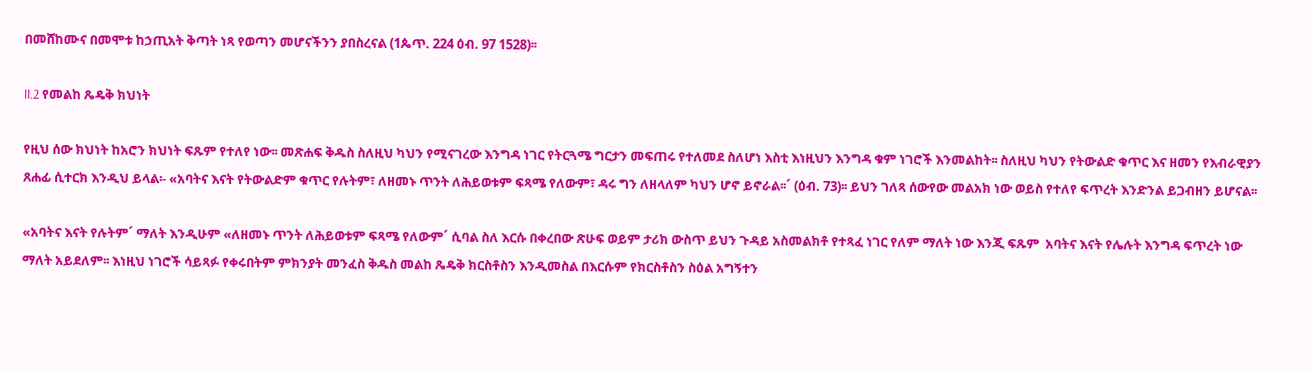በመሸከሙና በመሞቱ ከኃጢአት ቅጣት ነጻ የወጣን መሆናችንን ያበስረናል (1ጴጥ. 224 ዕብ. 97 1528)፡፡

II.2 የመልከ ጼዴቅ ክህነት

የዚህ ሰው ክህነት ከአሮን ክህነት ፍጹም የተለየ ነው፡፡ መጽሐፍ ቅዱስ ስለዚህ ካህን የሚናገረው እንግዳ ነገር የትርጓሜ ግርታን መፍጠሩ የተለመደ ስለሆነ እስቲ እነዚህን እንግዳ ቁም ነገሮች እንመልከት፡፡ ስለዚህ ካህን የትውልድ ቁጥር እና ዘመን የእብራዊያን ጸሐፊ ሲተርክ እንዲህ ይላል፡- «አባትና እናት የትውልድም ቁጥር የሉትም፣ ለዘመኑ ጥንት ለሕይወቱም ፍጻሜ የለውም፣ ዳሩ ግን ለዘላለም ካህን ሆኖ ይኖራል፡፡´ (ዕብ. 73)፡፡ ይህን ገለጻ ሰውየው መልአክ ነው ወይስ የተለየ ፍጥረት እንድንል ይጋብዘን ይሆናል፡፡

«አባትና እናት የሉትም´ ማለት እንዲሁም «ለዘመኑ ጥንት ለሕይወቱም ፍጻሜ የለውም´ ሲባል ስለ እርሱ በቀረበው ጽሁፍ ወይም ታሪክ ውስጥ ይህን ጉዳይ አስመልክቶ የተጻፈ ነገር የለም ማለት ነው እንጂ ፍጹም  አባትና እናት የሌሉት እንግዳ ፍጥረት ነው ማለት አይደለም፡፡ እነዚህ ነገሮች ሳይጻፉ የቀሩበትም ምክንያት መንፈስ ቅዱስ መልከ ጼዴቅ ክርስቶስን እንዲመስል በእርሱም የክርስቶስን ስዕል አግኝተን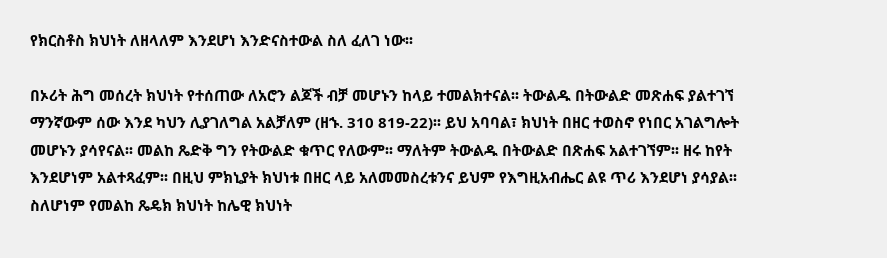የክርስቶስ ክህነት ለዘላለም እንደሆነ እንድናስተውል ስለ ፈለገ ነው፡፡

በኦሪት ሕግ መሰረት ክህነት የተሰጠው ለአሮን ልጆች ብቻ መሆኑን ከላይ ተመልክተናል፡፡ ትውልዱ በትውልድ መጽሐፍ ያልተገኘ ማንኛውም ሰው እንደ ካህን ሊያገለግል አልቻለም (ዘኁ. 310 819-22)፡፡ ይህ አባባል፣ ክህነት በዘር ተወስኖ የነበር አገልግሎት መሆኑን ያሳየናል፡፡ መልከ ጼድቅ ግን የትውልድ ቁጥር የለውም፡፡ ማለትም ትውልዱ በትውልድ በጽሐፍ አልተገኘም፡፡ ዘሩ ከየት እንደሆነም አልተጻፈም፡፡ በዚህ ምክኒያት ክህነቱ በዘር ላይ አለመመስረቱንና ይህም የእግዚአብሔር ልዩ ጥሪ እንደሆነ ያሳያል፡፡ ስለሆነም የመልከ ጼዴክ ክህነት ከሌዊ ክህነት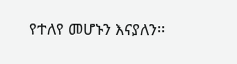የተለየ መሆኑን እናያለን፡፡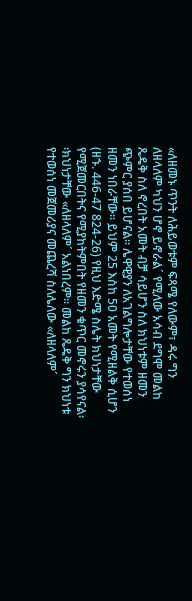«ለዘመኑ ጥንት ለሕይወቱም ፍጻሜ የለውም፣ ዳሩ ግን ለዘላለም ካህን ሆኖ ይኖራል´ የሚለው አሳብ ደግሞ መልከ ጼዴቅ ስለ ኖረበት አመት ብቻ ሳይሆን ስለ ክህነቱም ዘመን ጭምር ያሰበ ይሆናል፡፡ ሌዋዊያን ለአገልግሎታቸው የተወሰነ ዘመን ነበራቸው፡፡ ይህም 25 እስከ 50 አመት የሚዘልቅ ሲሆን (ዘኁ. 446-47 824-26) የዚህ እድሜ ስሌት ክህነታቸው የሚጀመርበትና የሚያከትምበት የዘመን ቁጥር መኖሩን ያሳየናል፡፡ክህነታቸው «ለዘላለም´ አልነበረም፡፡ መልከ ጼዴቅ ግን ክህነቱ የተወሰነ መጀመሪያና መጨረሻ ስለሌለው «ለዘላለም´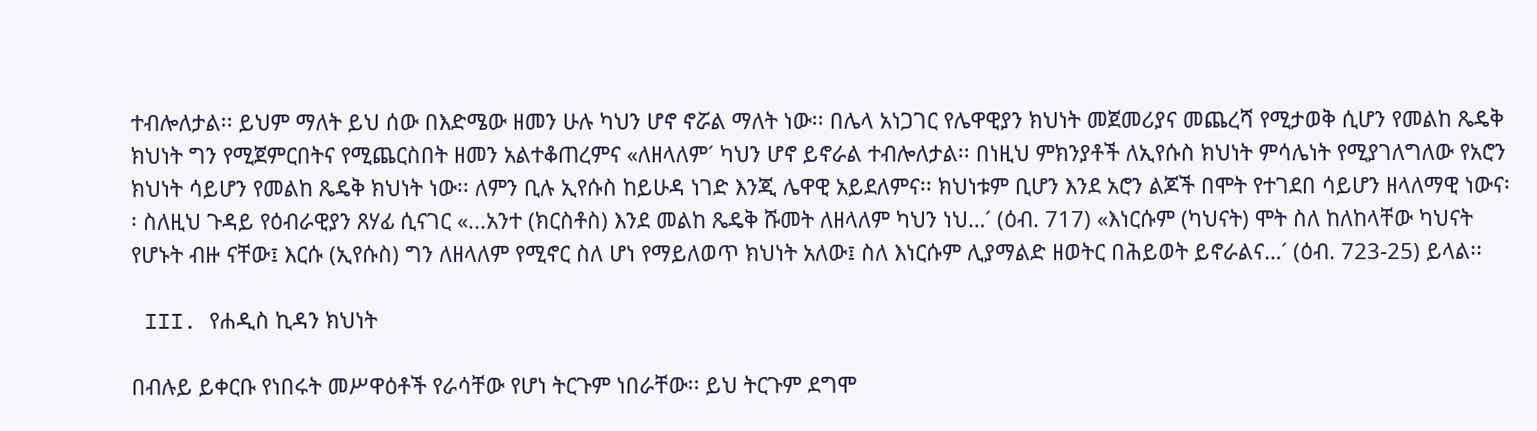ተብሎለታል፡፡ ይህም ማለት ይህ ሰው በእድሜው ዘመን ሁሉ ካህን ሆኖ ኖሯል ማለት ነው፡፡ በሌላ አነጋገር የሌዋዊያን ክህነት መጀመሪያና መጨረሻ የሚታወቅ ሲሆን የመልከ ጼዴቅ ክህነት ግን የሚጀምርበትና የሚጨርስበት ዘመን አልተቆጠረምና «ለዘላለም´ ካህን ሆኖ ይኖራል ተብሎለታል፡፡ በነዚህ ምክንያቶች ለኢየሱስ ክህነት ምሳሌነት የሚያገለግለው የአሮን ክህነት ሳይሆን የመልከ ጼዴቅ ክህነት ነው፡፡ ለምን ቢሉ ኢየሱስ ከይሁዳ ነገድ እንጂ ሌዋዊ አይደለምና፡፡ ክህነቱም ቢሆን እንደ አሮን ልጆች በሞት የተገደበ ሳይሆን ዘላለማዊ ነውና፡፡ ስለዚህ ጉዳይ የዕብራዊያን ጸሃፊ ሲናገር «...አንተ (ክርስቶስ) እንደ መልከ ጼዴቅ ሹመት ለዘላለም ካህን ነህ…´ (ዕብ. 717) «እነርሱም (ካህናት) ሞት ስለ ከለከላቸው ካህናት የሆኑት ብዙ ናቸው፤ እርሱ (ኢየሱስ) ግን ለዘላለም የሚኖር ስለ ሆነ የማይለወጥ ክህነት አለው፤ ስለ እነርሱም ሊያማልድ ዘወትር በሕይወት ይኖራልና…´ (ዕብ. 723-25) ይላል፡፡

 III. የሐዲስ ኪዳን ክህነት

በብሉይ ይቀርቡ የነበሩት መሥዋዕቶች የራሳቸው የሆነ ትርጉም ነበራቸው፡፡ ይህ ትርጉም ደግሞ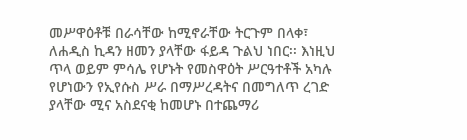መሥዋዕቶቹ በራሳቸው ከሚኖራቸው ትርጉም በላቀ፣ ለሐዲስ ኪዳን ዘመን ያላቸው ፋይዳ ጉልህ ነበር፡፡ እነዚህ ጥላ ወይም ምሳሌ የሆኑት የመስዋዕት ሥርዓተቶች አካሉ የሆነውን የኢየሱስ ሥራ በማሥረዳትና በመግለጥ ረገድ ያላቸው ሚና አስደናቂ ከመሆኑ በተጨማሪ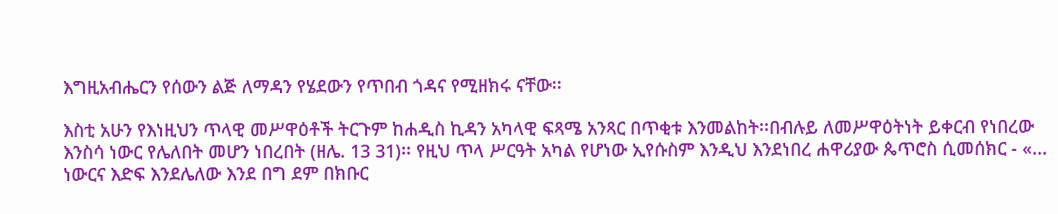እግዚአብሔርን የሰውን ልጅ ለማዳን የሄደውን የጥበብ ጎዳና የሚዘክሩ ናቸው፡፡

እስቲ አሁን የእነዚህን ጥላዊ መሥዋዕቶች ትርጉም ከሐዲስ ኪዳን አካላዊ ፍጻሜ አንጻር በጥቂቱ እንመልከት፡፡በብሉይ ለመሥዋዕትነት ይቀርብ የነበረው እንስሳ ነውር የሌለበት መሆን ነበረበት (ዘሌ. 13 31)፡፡ የዚህ ጥላ ሥርዓት አካል የሆነው ኢየሱስም እንዲህ እንደነበረ ሐዋሪያው ጴጥሮስ ሲመሰክር - «... ነውርና እድፍ እንደሌለው እንደ በግ ደም በክቡር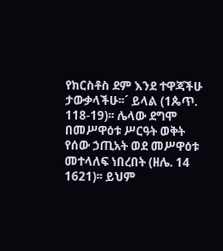የክርስቶስ ደም እንደ ተዋጃችሁ ታውቃላችሁ፡፡´ ይላል (1ጴጥ. 118-19)፡፡ ሌላው ደግሞ በመሥዋዕቱ ሥርዓት ወቅት የሰው ኃጢአት ወደ መሥዋዕቱ መተላለፍ ነበረበት (ዘሌ. 14 1621)፡፡ ይህም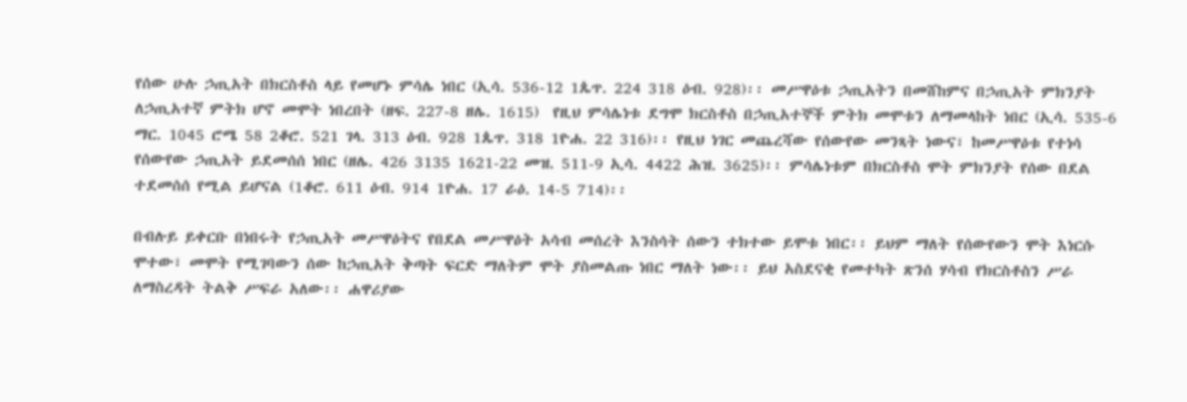የሰው ሁሉ ኃጢአት በክርስቶስ ላይ የመሆኑ ምሳሌ ነበር (ኢሳ. 536-12 1ጴጥ. 224 318 ዕብ. 928)፡፡ መሥዋዕቱ ኃጢአትን በመሸከምና በኃጢአት ምክንያት ለኃጢአተኛ ምትክ ሆኖ መሞት ነበረበት (ዘፍ. 227-8 ዘሌ. 1615)  የዚህ ምሳሌነቱ ደግሞ ክርስቶስ በኃጢአተኞች ምትክ መሞቱን ለማመላከት ነበር (ኢሳ. 535-6 ማር. 1045 ሮሜ 58 2ቆሮ. 521 ገላ. 313 ዕብ. 928 1ጴጥ. 318 1ዮሐ. 22 316)፡፡ የዚህ ነገር መጨረሻው የሰውየው መንጻት ነውና፣ ከመሥዋዕቱ የተነሳ የሰውየው ኃጢአት ይደመሰሰ ነበር (ዘሌ. 426 3135 1621-22 መዝ. 511-9 ኢሳ. 4422 ሕዝ. 3625)፡፡ ምሳሌነቱም በክርስቶስ ሞት ምክንያት የሰው በደል ተደመሰሰ የሚል ይሆናል (1ቆሮ. 611 ዕብ. 914 1ዮሐ. 17 ራዕ. 14-5 714)፡፡

በብሉይ ይቀርቡ በነበሩት የኃጢአት መሥዋዕትና የበደል መሥዋዕት አሳብ መሰረት እንስሳት ሰውን ተክተው ይሞቱ ነበር፡፡ ይህም ማለት የሰውየውን ሞት እነርሱ ሞተው፣ መሞት የሚገባውን ሰው ከኃጢአት ቅጣት ፍርድ ማለትም ሞት ያስመልጡ ነበር ማለት ነው፡፡ ይህ አስደናቂ የመተካት ጽንሰ ሃሳብ የክርስቶስን ሥራ ለማስረዳት ትልቅ ሥፍራ አለው፡፡ ሐዋሪያው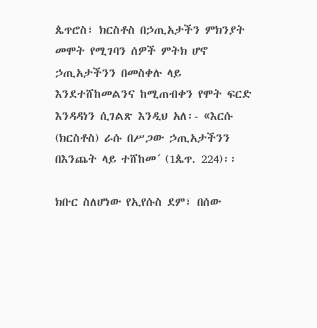ጴጥሮስ፣ ክርስቶስ በኃጢአታችን ምክንያት መሞት የሚገባን ሰዎች ምትክ ሆኖ ኃጢአታችንን በመስቀሉ ላይ እንደተሸከመልንና ከሚጠብቀን የሞት ፍርድ እንዳዳነን ሲገልጽ እንዲህ አለ፡- «እርሱ (ክርስቶስ) ራሱ በሥጋው ኃጢአታችንን በእንጨት ላይ ተሸከመ´ (1ጴጥ. 224)፡፡

ክቡር ስለሆነው የኢየሱስ ደም፣ በሰው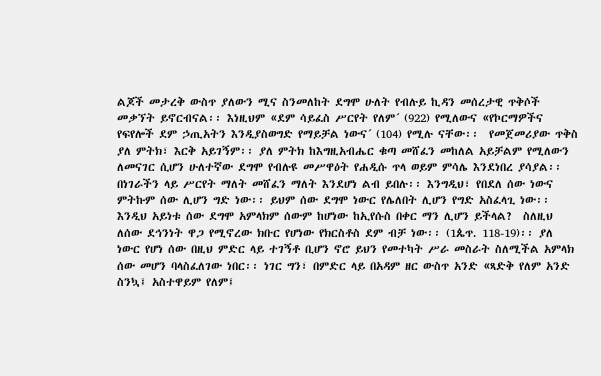ልጆች መታረቅ ውስጥ ያለውን ሚና ስንመለከት ደግሞ ሁለት የብሉይ ኪዳን መሰረታዊ ጥቅሶች መቃኘት ይኖርብናል፡፡ እነዚህም «ደም ሳይፈስ ሥርየት የለም´ (922) የሚለውና «የኮርማዎችና የፍየሎች ደም ኃጢአትን እንዲያስወግድ የማይቻል ነውና´ (104) የሚሉ ናቸው፡፡  የመጀመሪያው ጥቅስ ያለ ምትክ፣ እርቅ አይገኝም፡፡ ያለ ምትክ ከእግዚአብሔር ቁጣ መሸፈን መከለል አይቻልም የሚለውን ለመናገር ሲሆን ሁለተኛው ደግሞ የብሉዩ መሥዋዕት የሐዲሱ ጥላ ወይም ምሳሌ እንደነበረ ያሳያል፡፡ በነገራችን ላይ ሥርየት ማለት መሸፈን ማለት እንደሆነ ልብ ይበሉ፡፡ እንግዲህ፣ የበደለ ሰው ነውና ምትኩም ሰው ሊሆን ግድ ነው፡፡ ይህም ሰው ደግሞ ነውር የሌለበት ሊሆን የግድ አስፈላጊ ነው፡፡ እንዲህ አይነቱ ሰው ደግሞ አምላክም ሰውም ከሆነው ከኢየሱስ በቀር ማን ሊሆን ይችላል?  ስለዚህ ለሰው ደኅንነት ዋጋ የሚኖረው ክቡር የሆነው የክርስቶስ ደም ብቻ ነው፡፡ (1ጴጥ. 118-19)፡፡ ያለ ነውር የሆነ ሰው በዚህ ምድር ላይ ተገኝቶ ቢሆን ኖሮ ይህን የመተካት ሥራ መስራት ስለሚችል አምላክ ሰው መሆን ባላስፈለገው ነበር፡፡ ነገር ግን፣ በምድር ላይ በአዳም ዘር ውስጥ አንድ «ጻድቅ የለም አንድ ስንኳ፤ አስተዋይም የለም፤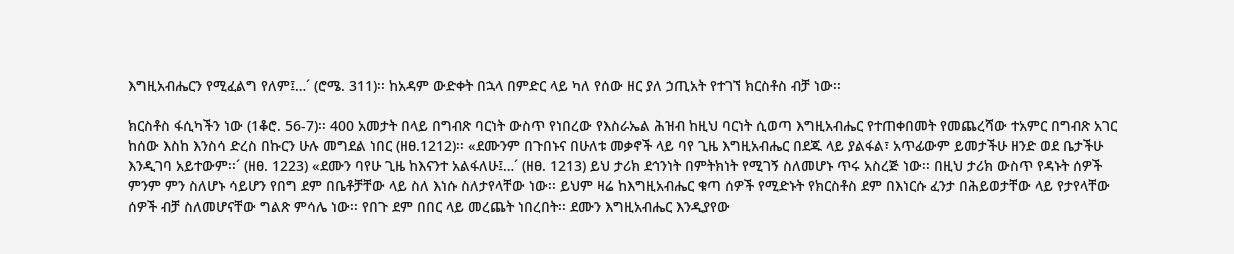እግዚአብሔርን የሚፈልግ የለም፤…´ (ሮሜ. 311)፡፡ ከአዳም ውድቀት በኋላ በምድር ላይ ካለ የሰው ዘር ያለ ኃጢአት የተገኘ ክርስቶስ ብቻ ነው፡፡

ክርስቶስ ፋሲካችን ነው (1ቆሮ. 56-7)፡፡ 400 አመታት በላይ በግብጽ ባርነት ውስጥ የነበረው የእስራኤል ሕዝብ ከዚህ ባርነት ሲወጣ እግዚአብሔር የተጠቀበመት የመጨረሻው ተአምር በግብጽ አገር ከሰው እስከ እንስሳ ድረስ በኩርን ሁሉ መግደል ነበር (ዘፀ.1212)፡፡ «ደሙንም በጉበኑና በሁለቱ መቃኖች ላይ ባየ ጊዜ እግዚአብሔር በደጁ ላይ ያልፋል፣ አጥፊውም ይመታችሁ ዘንድ ወደ ቤታችሁ እንዲገባ አይተውም፡፡´ (ዘፀ. 1223) «ደሙን ባየሁ ጊዜ ከእናንተ አልፋለሁ፤…´ (ዘፀ. 1213) ይህ ታሪክ ደኅንነት በምትክነት የሚገኝ ስለመሆኑ ጥሩ አስረጅ ነው፡፡ በዚህ ታሪክ ውስጥ የዳኑት ሰዎች ምንም ምን ስለሆኑ ሳይሆን የበግ ደም በቤቶቻቸው ላይ ስለ እነሱ ስለታየላቸው ነው፡፡ ይህም ዛሬ ከእግዚአብሔር ቁጣ ሰዎች የሚድኑት የክርስቶስ ደም በእነርሱ ፈንታ በሕይወታቸው ላይ የታየላቸው ሰዎች ብቻ ስለመሆናቸው ግልጽ ምሳሌ ነው፡፡ የበጉ ደም በበር ላይ መረጨት ነበረበት፡፡ ደሙን እግዚአብሔር እንዲያየው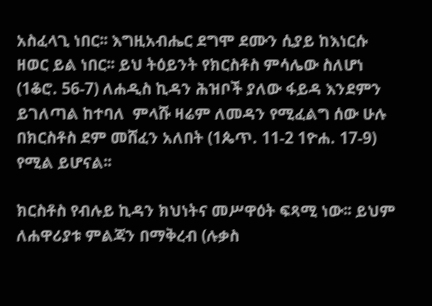አስፈላጊ ነበር፡፡ እግዚአብሔር ደግሞ ደሙን ሲያይ ከእነርሱ ዘወር ይል ነበር፡፡ ይህ ትዕይንት የክርስቶስ ምሳሌው ስለሆነ (1ቆሮ. 56-7) ለሐዲስ ኪዳን ሕዝቦች ያለው ፋይዳ እንደምን ይገለጣል ከተባለ  ምላሹ ዛሬም ለመዳን የሚፈልግ ሰው ሁሉ በክርስቶስ ደም መሸፈን አለበት (1ጴጥ. 11-2 1ዮሐ. 17-9) የሚል ይሆናል፡፡

ክርስቶስ የብሉይ ኪዳን ክህነትና መሥዋዕት ፍጻሚ ነው፡፡ ይህም ለሐዋሪያቱ ምልጃን በማቅረብ (ሉቃስ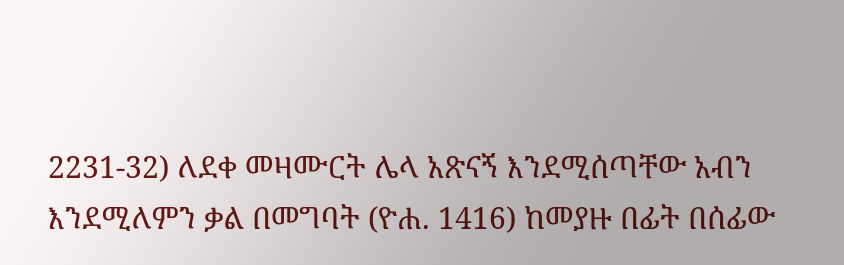2231-32) ለደቀ መዛሙርት ሌላ አጽናኝ እንደሚሰጣቸው አብን እንደሚለምን ቃል በመግባት (ዮሐ. 1416) ከመያዙ በፊት በሰፊው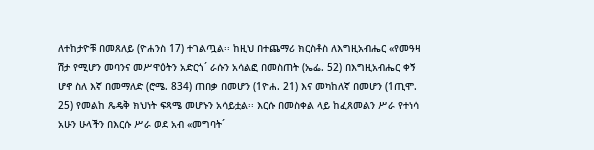ለተከታዮቹ በመጸለይ (ዮሐንስ 17) ተገልጧል፡፡ ከዚህ በተጨማሪ ክርስቶስ ለእግዚአብሔር «የመዓዛ ሽታ የሚሆን መባንና መሥዋዕትን አድርጎ´ ራሱን አሳልፎ በመስጠት (ኤፌ. 52) በእግዚአብሔር ቀኝ ሆኖ ስለ እኛ በመማለድ (ሮሜ. 834) ጠበቃ በመሆን (1ዮሐ. 21) እና መካከለኛ በመሆን (1ጢሞ. 25) የመልከ ጼዴቅ ክህነት ፍጻሜ መሆኑን አሳይቷል፡፡ እርሱ በመስቀል ላይ ከፈጸመልን ሥራ የተነሳ አሁን ሁላችን በእርሱ ሥራ ወደ አብ «መግባት´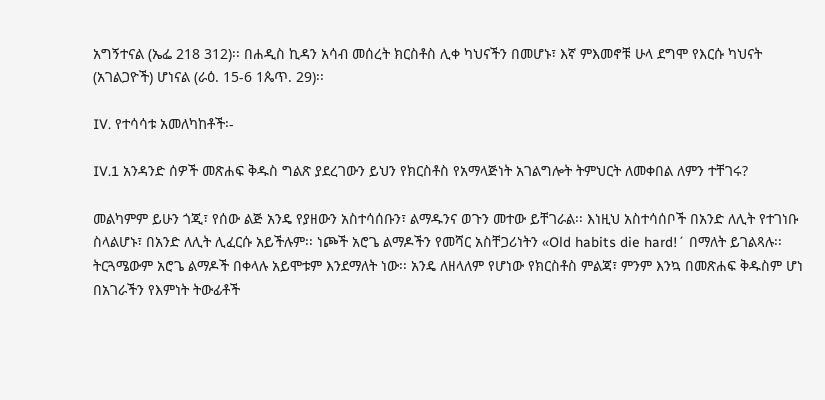አግኝተናል (ኤፌ 218 312)፡፡ በሐዲስ ኪዳን አሳብ መሰረት ክርስቶስ ሊቀ ካህናችን በመሆኑ፣ እኛ ምእመኖቹ ሁላ ደግሞ የእርሱ ካህናት (አገልጋዮች) ሆነናል (ራዕ. 15-6 1ጴጥ. 29)፡፡

IV. የተሳሳቱ አመለካከቶች፡-

IV.1 አንዳንድ ሰዎች መጽሐፍ ቅዱስ ግልጽ ያደረገውን ይህን የክርስቶስ የአማላጅነት አገልግሎት ትምህርት ለመቀበል ለምን ተቸገሩ?

መልካምም ይሁን ጎጂ፣ የሰው ልጅ አንዴ የያዘውን አስተሳሰቡን፣ ልማዱንና ወጉን መተው ይቸገራል፡፡ እነዚህ አስተሳሰቦች በአንድ ለሊት የተገነቡ ስላልሆኑ፣ በአንድ ለሊት ሊፈርሱ አይችሉም፡፡ ነጮች አሮጌ ልማዶችን የመሻር አስቸጋሪነትን «Old habits die hard!´ በማለት ይገልጻሉ፡፡ ትርጓሜውም አሮጌ ልማዶች በቀላሉ አይሞቱም እንደማለት ነው፡፡ አንዴ ለዘላለም የሆነው የክርስቶስ ምልጃ፣ ምንም እንኳ በመጽሐፍ ቅዱስም ሆነ በአገራችን የእምነት ትውፊቶች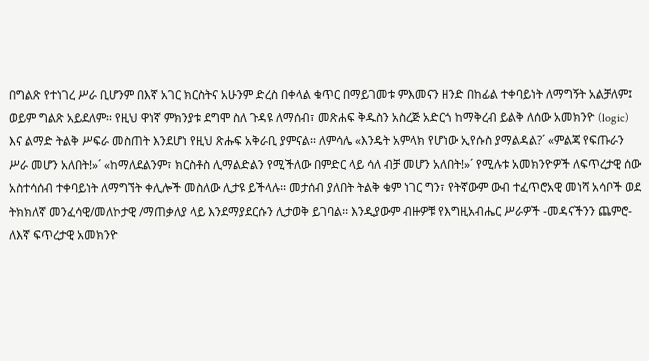በግልጽ የተነገረ ሥራ ቢሆንም በእኛ አገር ክርስትና አሁንም ድረስ በቀላል ቁጥር በማይገመቱ ምእመናን ዘንድ በከፊል ተቀባይነት ለማግኝት አልቻለም፤ ወይም ግልጽ አይደለም፡፡ የዚህ ዋነኛ ምክንያቱ ደግሞ ስለ ጉዳዩ ለማሰብ፣ መጽሐፍ ቅዱስን አስረጅ አድርጎ ከማቅረብ ይልቅ ለሰው አመክንዮ (logic) እና ልማድ ትልቅ ሥፍራ መስጠት እንደሆነ የዚህ ጽሑፍ አቅራቢ ያምናል፡፡ ለምሳሌ «እንዴት አምላክ የሆነው ኢየሱስ ያማልዳል?´ «ምልጃ የፍጡራን ሥራ መሆን አለበት!»´ «ከማለደልንም፣ ክርስቶስ ሊማልድልን የሚችለው በምድር ላይ ሳለ ብቻ መሆን አለበት!»´ የሚሉቱ አመክንዮዎች ለፍጥረታዊ ሰው አስተሳሰብ ተቀባይነት ለማግኘት ቀሊሎች መስለው ሊታዩ ይችላሉ፡፡ መታሰብ ያለበት ትልቅ ቁም ነገር ግን፣ የትኛውም ውብ ተፈጥሮአዊ መነሻ አሳቦች ወደ ትክክለኛ መንፈሳዊ/መለኮታዊ /ማጠቃለያ ላይ እንደማያደርሱን ሊታወቅ ይገባል፡፡ እንዲያውም ብዙዎቹ የእግዚአብሔር ሥራዎች -መዳናችንን ጨምሮ- ለእኛ ፍጥረታዊ አመክንዮ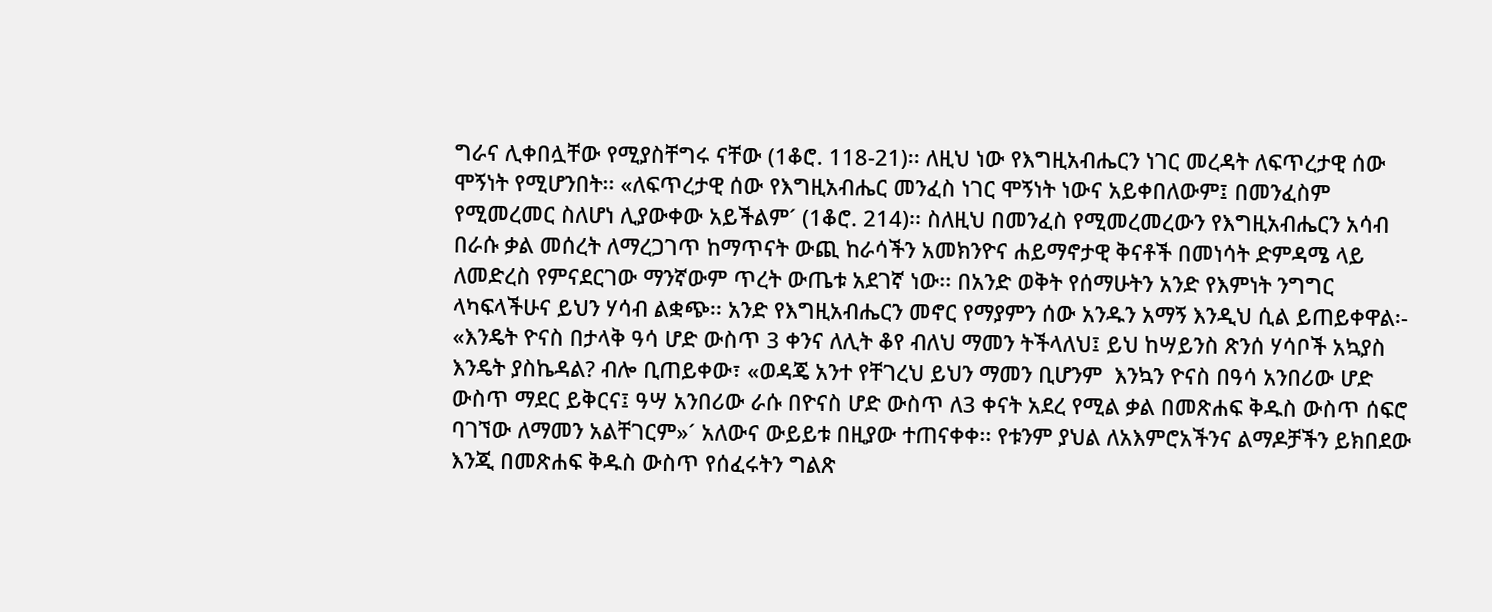ግራና ሊቀበሏቸው የሚያስቸግሩ ናቸው (1ቆሮ. 118-21)፡፡ ለዚህ ነው የእግዚአብሔርን ነገር መረዳት ለፍጥረታዊ ሰው ሞኝነት የሚሆንበት፡፡ «ለፍጥረታዊ ሰው የእግዚአብሔር መንፈስ ነገር ሞኝነት ነውና አይቀበለውም፤ በመንፈስም የሚመረመር ስለሆነ ሊያውቀው አይችልም´ (1ቆሮ. 214)፡፡ ስለዚህ በመንፈስ የሚመረመረውን የእግዚአብሔርን አሳብ በራሱ ቃል መሰረት ለማረጋገጥ ከማጥናት ውጪ ከራሳችን አመክንዮና ሐይማኖታዊ ቅናቶች በመነሳት ድምዳሜ ላይ ለመድረስ የምናደርገው ማንኛውም ጥረት ውጤቱ አደገኛ ነው፡፡ በአንድ ወቅት የሰማሁትን አንድ የእምነት ንግግር ላካፍላችሁና ይህን ሃሳብ ልቋጭ፡፡ አንድ የእግዚአብሔርን መኖር የማያምን ሰው አንዱን አማኝ እንዲህ ሲል ይጠይቀዋል፡- «እንዴት ዮናስ በታላቅ ዓሳ ሆድ ውስጥ 3 ቀንና ለሊት ቆየ ብለህ ማመን ትችላለህ፤ ይህ ከሣይንስ ጽንሰ ሃሳቦች አኳያስ እንዴት ያስኬዳል? ብሎ ቢጠይቀው፣ «ወዳጄ አንተ የቸገረህ ይህን ማመን ቢሆንም  እንኳን ዮናስ በዓሳ አንበሪው ሆድ ውስጥ ማደር ይቅርና፤ ዓሣ አንበሪው ራሱ በዮናስ ሆድ ውስጥ ለ3 ቀናት አደረ የሚል ቃል በመጽሐፍ ቅዱስ ውስጥ ሰፍሮ ባገኘው ለማመን አልቸገርም»´ አለውና ውይይቱ በዚያው ተጠናቀቀ፡፡ የቱንም ያህል ለአእምሮአችንና ልማዶቻችን ይክበደው እንጂ በመጽሐፍ ቅዱስ ውስጥ የሰፈሩትን ግልጽ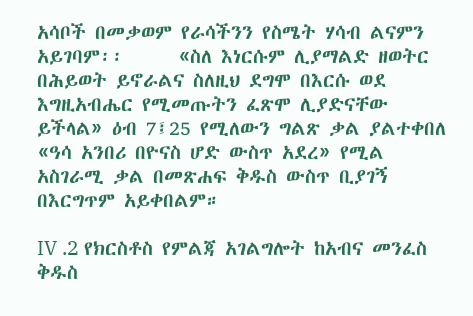አሳቦች በመቃወም የራሳችንን የስሜት ሃሳብ ልናምን አይገባም፡፡      «ስለ እነርሱም ሊያማልድ ዘወትር በሕይወት ይኖራልና ስለዚህ ደግሞ በእርሱ ወደ እግዚአብሔር የሚመጡትን ፈጽሞ ሊያድናቸው ይችላል» ዕብ 7፤25 የሚለውን ግልጽ ቃል ያልተቀበለ «ዓሳ አንበሪ በዮናስ ሆድ ውስጥ አደረ» የሚል አስገራሚ ቃል በመጽሐፍ ቅዱስ ውስጥ ቢያገኝ በእርግጥም አይቀበልም።

IV .2 የክርስቶስ የምልጃ አገልግሎት ከአብና መንፈስ ቅዱስ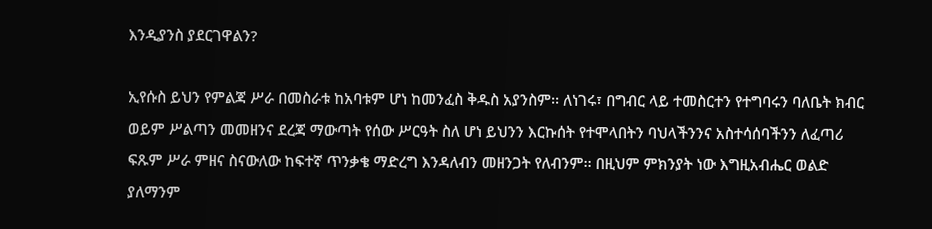እንዲያንስ ያደርገዋልን?

ኢየሱስ ይህን የምልጃ ሥራ በመስራቱ ከአባቱም ሆነ ከመንፈስ ቅዱስ አያንስም፡፡ ለነገሩ፣ በግብር ላይ ተመስርተን የተግባሩን ባለቤት ክብር ወይም ሥልጣን መመዘንና ደረጃ ማውጣት የሰው ሥርዓት ስለ ሆነ ይህንን እርኩሰት የተሞላበትን ባህላችንንና አስተሳሰባችንን ለፈጣሪ ፍጹም ሥራ ምዘና ስናውለው ከፍተኛ ጥንቃቄ ማድረግ እንዳለብን መዘንጋት የለብንም፡፡ በዚህም ምክንያት ነው እግዚአብሔር ወልድ ያለማንም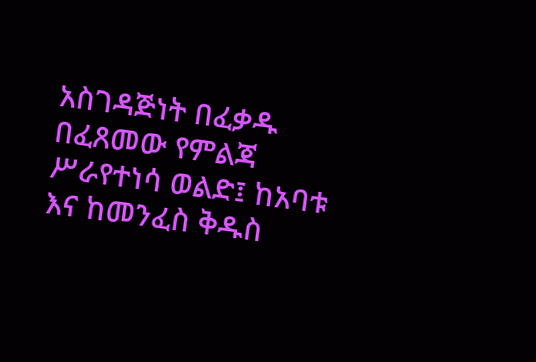አስገዳጅነት በፈቃዱ በፈጸመው የምልጃ ሥራየተነሳ ወልድ፤ ከአባቱ እና ከመንፈስ ቅዱስ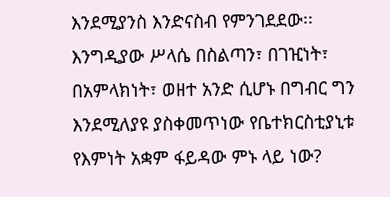እንደሚያንስ እንድናስብ የምንገደደው፡፡ እንግዲያው ሥላሴ በስልጣን፣ በገዢነት፣ በአምላክነት፣ ወዘተ አንድ ሲሆኑ በግብር ግን እንደሚለያዩ ያስቀመጥነው የቤተክርስቲያኒቱ  የእምነት አቋም ፋይዳው ምኑ ላይ ነው?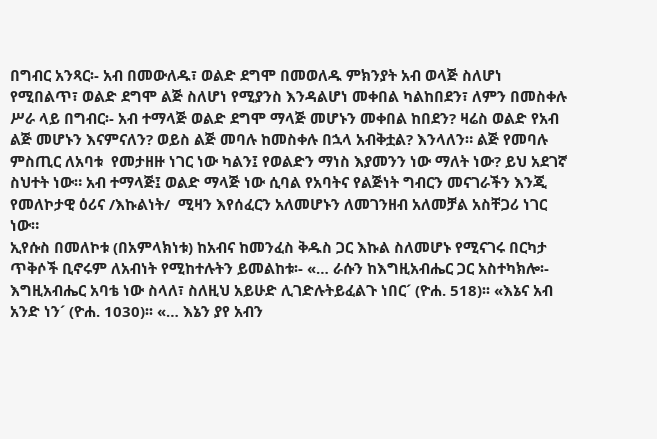በግብር አንጻር፡- አብ በመውለዱ፣ ወልድ ደግሞ በመወለዱ ምክንያት አብ ወላጅ ስለሆነ የሚበልጥ፣ ወልድ ደግሞ ልጅ ስለሆነ የሚያንስ እንዳልሆነ መቀበል ካልከበደን፣ ለምን በመስቀሉ ሥራ ላይ በግብር፡- አብ ተማላጅ ወልድ ደግሞ ማላጅ መሆኑን መቀበል ከበደን? ዛሬስ ወልድ የአብ ልጅ መሆኑን እናምናለን? ወይስ ልጅ መባሉ ከመስቀሉ በኋላ አብቅቷል? እንላለን። ልጅ የመባሉ ምስጢር ለአባቱ  የመታዘዙ ነገር ነው ካልን፤ የወልድን ማነስ እያመንን ነው ማለት ነው? ይህ አደገኛ ስህተት ነው። አብ ተማላጅ፤ ወልድ ማላጅ ነው ሲባል የአባትና የልጅነት ግብርን መናገራችን እንጂ የመለኮታዊ ዕሪና /እኩልነት/  ሚዛን እየሰፈርን አለመሆኑን ለመገንዘብ አለመቻል አስቸጋሪ ነገር ነው።
ኢየሱስ በመለኮቱ (በአምላክነቱ) ከአብና ከመንፈስ ቅዱስ ጋር እኩል ስለመሆኑ የሚናገሩ በርካታ ጥቅሶች ቢኖሩም ለአብነት የሚከተሉትን ይመልከቱ፡- «… ራሱን ከእግዚአብሔር ጋር አስተካክሎ፡- እግዚአብሔር አባቴ ነው ስላለ፣ ስለዚህ አይሁድ ሊገድሉትይፈልጉ ነበር´ (ዮሐ. 518)፡፡ «እኔና አብ አንድ ነን´ (ዮሐ. 1030)፡፡ «… እኔን ያየ አብን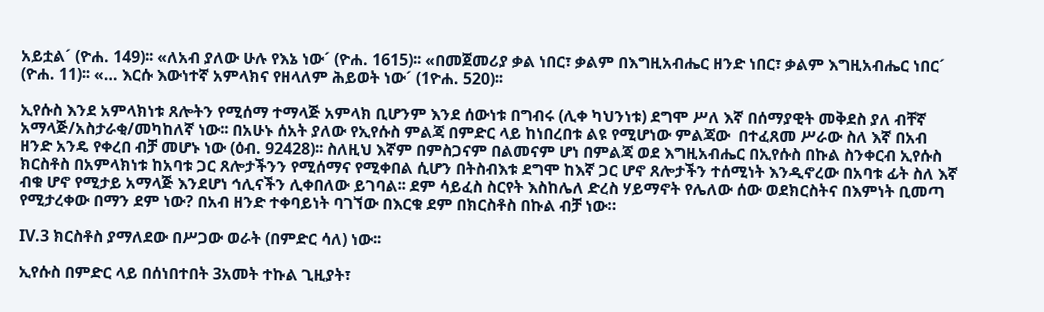አይቷል´ (ዮሐ. 149)፡፡ «ለአብ ያለው ሁሉ የእኔ ነው´ (ዮሐ. 1615)፡፡ «በመጀመሪያ ቃል ነበር፣ ቃልም በእግዚአብሔር ዘንድ ነበር፣ ቃልም እግዚአብሔር ነበር´ (ዮሐ. 11)፡፡ «… እርሱ እውነተኛ አምላክና የዘላለም ሕይወት ነው´ (1ዮሐ. 520)፡፡

ኢየሱስ እንደ አምላክነቱ ጸሎትን የሚሰማ ተማላጅ አምላክ ቢሆንም እንደ ሰውነቱ በግብሩ (ሊቀ ካህንነቱ) ደግሞ ሥለ እኛ በሰማያዊት መቅደስ ያለ ብቸኛ አማላጅ/አስታራቂ/መካከለኛ ነው፡፡ በአሁኑ ሰአት ያለው የኢየሱስ ምልጃ በምድር ላይ ከነበረበቱ ልዩ የሚሆነው ምልጃው  በተፈጸመ ሥራው ስለ እኛ በአብ ዘንድ አንዴ የቀረበ ብቻ መሆኑ ነው (ዕብ. 92428)፡፡ ስለዚህ እኛም በምስጋናም በልመናም ሆነ በምልጃ ወደ እግዚአብሔር በኢየሱስ በኩል ስንቀርብ ኢየሱስ ክርስቶስ በአምላክነቱ ከአባቱ ጋር ጸሎታችንን የሚሰማና የሚቀበል ሲሆን በትስብእቱ ደግሞ ከእኛ ጋር ሆኖ ጸሎታችን ተሰሚነት እንዲኖረው በአባቱ ፊት ስለ እኛ ብቁ ሆኖ የሚታይ አማላጅ እንደሆነ ኅሊናችን ሊቀበለው ይገባል፡፡ ደም ሳይፈስ ስርየት እስከሌለ ድረስ ሃይማኖት የሌለው ሰው ወደክርስትና በእምነት ቢመጣ የሚታረቀው በማን ደም ነው? በአብ ዘንድ ተቀባይነት ባገኘው በእርቁ ደም በክርስቶስ በኩል ብቻ ነው።

IV.3 ክርስቶስ ያማለደው በሥጋው ወራት (በምድር ሳለ) ነው፡፡

ኢየሱስ በምድር ላይ በሰነበተበት 3አመት ተኩል ጊዚያት፣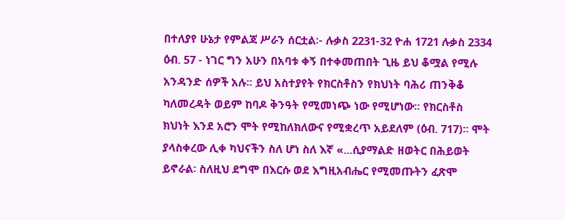በተለያየ ሁኔታ የምልጃ ሥራን ሰርቷል፡- ሉቃስ 2231-32 ዮሐ 1721 ሉቃስ 2334 ዕብ. 57 - ነገር ግን አሁን በአባቱ ቀኝ በተቀመጠበት ጊዜ ይህ ቆሟል የሚሉ አንዳንድ ሰዎች አሉ፡፡ ይህ አስተያየት የክርስቶስን የክህነት ባሕሪ ጠንቅቆ ካለመረዳት ወይም ከባዶ ቅንዓት የሚመነጭ ነው የሚሆነው፡፡ የክርስቶስ ክህነት እንደ አሮን ሞት የሚከለክለውና የሚቋረጥ አይደለም (ዕብ. 717)፡፡ ሞት ያላስቀረው ሊቀ ካህናችን ስለ ሆነ ስለ እኛ «...ሲያማልድ ዘወትር በሕይወት ይኖራል፡ ስለዚህ ደግሞ በእርሱ ወደ እግዚአብሔር የሚመጡትን ፈጽሞ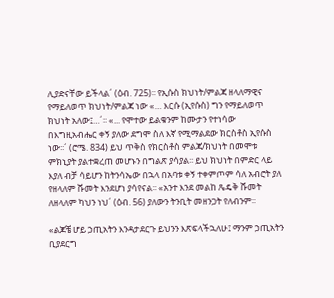ሊያድናቸው ይችላል´ (ዕብ. 725)፡፡ የኢሱስ ክህነት/ምልጃ ዘላለማዊና የማይለወጥ ክህነት/ምልጃ ነው «… እርሱ (ኢየሱስ) ግን የማይለወጥ ክህነት አለው፤…´፡፡ «... የሞተው ይልቁንም ከሙታን የተነሳው በእግዚአብሔር ቀኝ ያለው ደግሞ ስለ እኛ የሚማልደው ክርስቶስ ኢየሱስ ነው፡፡´ (ሮሜ. 834) ይህ ጥቅስ የክርስቶስ ምልጃ/ክህነት በመሞቱ ምክኒያት ያልተቋረጠ መሆኑን በግልጽ ያሳያል፡፡ ይህ ክህነት በምድር ላይ እያለ ብቻ ሳይሆን ከትንሳኤው በኋላ በአባቱ ቀኝ ተቀምጦም ሳለ አብሮት ያለ የዘላለም ሹመት እንደሆነ ያሳየናል፡፡ «አንተ እንደ መልከ ጼዴቅ ሹመት ለዘላለም ካህን ነህ´ (ዕብ. 56) ያለውን ትንቢት መዘንጋት የለብንም፡፡

«ልጆቼ ሆይ ኃጢአትን እንዳታደርጉ ይህንን እጽፍላችኋለሁ፤ ማንም ኃጢአትን ቢያደርግ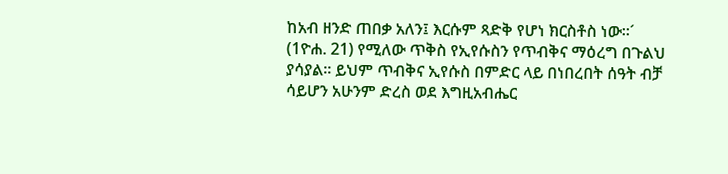ከአብ ዘንድ ጠበቃ አለን፤ እርሱም ጻድቅ የሆነ ክርስቶስ ነው፡፡´ (1ዮሐ. 21) የሚለው ጥቅስ የኢየሱስን የጥብቅና ማዕረግ በጉልህ ያሳያል፡፡ ይህም ጥብቅና ኢየሱስ በምድር ላይ በነበረበት ሰዓት ብቻ ሳይሆን አሁንም ድረስ ወደ እግዚአብሔር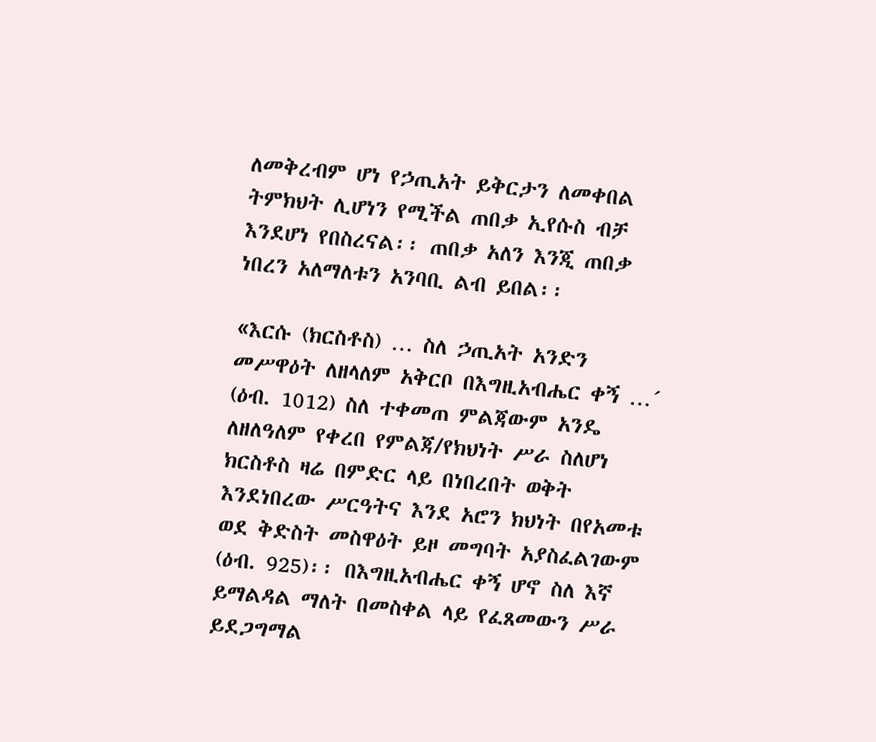ለመቅረብም ሆነ የኃጢአት ይቅርታን ለመቀበል ትምክህት ሊሆነን የሚችል ጠበቃ ኢየሱስ ብቻ እንደሆነ የበስረናል፡፡ ጠበቃ አለን እንጂ ጠበቃ ነበረን አለማለቱን አንባቢ ልብ ይበል፡፡

«እርሱ (ክርስቶስ) … ስለ ኃጢአት አንድን መሥዋዕት ለዘላለም አቅርቦ በእግዚአብሔር ቀኝ …´ (ዕብ. 1012) ስለ ተቀመጠ ምልጃውም አንዴ ለዘለዓለም የቀረበ የምልጃ/የክህነት ሥራ ስለሆነ ክርስቶስ ዛሬ በምድር ላይ በነበረበት ወቅት እንደነበረው ሥርዓትና እንደ አሮን ክህነት በየአመቱ ወደ ቅድስት መስዋዕት ይዞ መግባት አያስፈልገውም (ዕብ. 925)፡፡ በእግዚአብሔር ቀኝ ሆኖ ስለ እኛ ይማልዳል ማለት በመስቀል ላይ የፈጸመውን ሥራ ይደጋግማል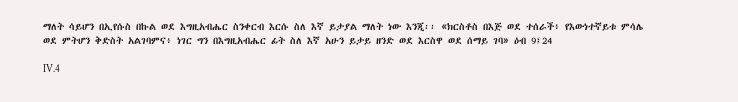ማለት ሳይሆን በኢየሱስ በኩል ወደ እግዚአብሔር ስንቀርብ እርሱ ስለ እኛ ይታያል ማለት ነው እንጂ፡፡ «ክርስቶስ በእጅ ወደ ተሰራች፥ የእውነተኛይቱ ምሳሌ ወደ ምትሆን ቅድስት አልገባምና፥ ነገር ግን በእግዚአብሔር ፊት ስለ እኛ አሁን ይታይ ዘንድ ወደ እርስዋ ወደ ሰማይ ገባ» ዕብ 9፤24

IV.4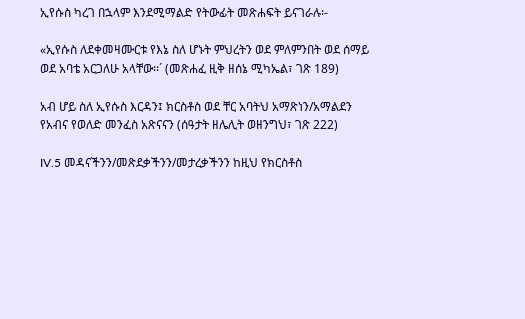ኢየሱስ ካረገ በኋላም እንደሚማልድ የትውፊት መጽሐፍት ይናገራሉ፡-

«ኢየሱስ ለደቀመዛሙርቱ የእኔ ስለ ሆኑት ምህረትን ወደ ምለምንበት ወደ ሰማይ ወደ አባቴ አርጋለሁ አላቸው፡፡´ (መጽሐፈ ዚቅ ዘሰኔ ሚካኤል፣ ገጽ 189)

አብ ሆይ ስለ ኢየሱስ እርዳን፤ ክርስቶስ ወደ ቸር አባትህ አማጽነን/አማልደን የአብና የወለድ መንፈስ አጽናናን (ሰዓታት ዘሌሊት ወዘንግህ፣ ገጽ 222)

IV.5 መዳናችንን/መጽደቃችንን/መታረቃችንን ከዚህ የክርስቶስ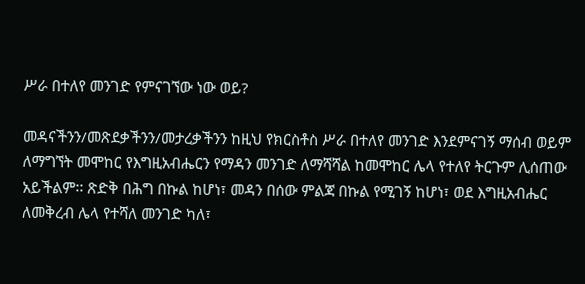ሥራ በተለየ መንገድ የምናገኘው ነው ወይ?

መዳናችንን/መጽደቃችንን/መታረቃችንን ከዚህ የክርስቶስ ሥራ በተለየ መንገድ እንደምናገኝ ማሰብ ወይም ለማግኘት መሞከር የእግዚአብሔርን የማዳን መንገድ ለማሻሻል ከመሞከር ሌላ የተለየ ትርጉም ሊሰጠው አይችልም፡፡ ጽድቅ በሕግ በኩል ከሆነ፣ መዳን በሰው ምልጃ በኩል የሚገኝ ከሆነ፣ ወደ እግዚአብሔር ለመቅረብ ሌላ የተሻለ መንገድ ካለ፣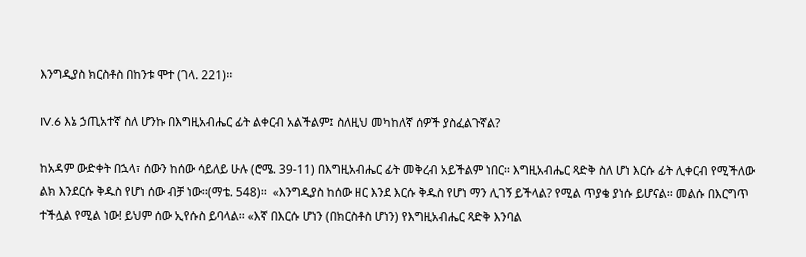እንግዲያስ ክርስቶስ በከንቱ ሞተ (ገላ. 221)፡፡

IV.6 እኔ ኃጢአተኛ ስለ ሆንኩ በእግዚአብሔር ፊት ልቀርብ አልችልም፤ ስለዚህ መካከለኛ ሰዎች ያስፈልጉኛል?

ከአዳም ውድቀት በኋላ፣ ሰውን ከሰው ሳይለይ ሁሉ (ሮሜ. 39-11) በእግዚአብሔር ፊት መቅረብ አይችልም ነበር፡፡ እግዚአብሔር ጻድቅ ስለ ሆነ እርሱ ፊት ሊቀርብ የሚችለው ልክ እንደርሱ ቅዱስ የሆነ ሰው ብቻ ነው፡፡(ማቴ. 548)፡፡  «እንግዲያስ ከሰው ዘር እንደ እርሱ ቅዱስ የሆነ ማን ሊገኝ ይችላል? የሚል ጥያቄ ያነሱ ይሆናል፡፡ መልሱ በእርግጥ ተችሏል የሚል ነው! ይህም ሰው ኢየሱስ ይባላል፡፡ «እኛ በእርሱ ሆነን (በክርስቶስ ሆነን) የእግዚአብሔር ጻድቅ እንባል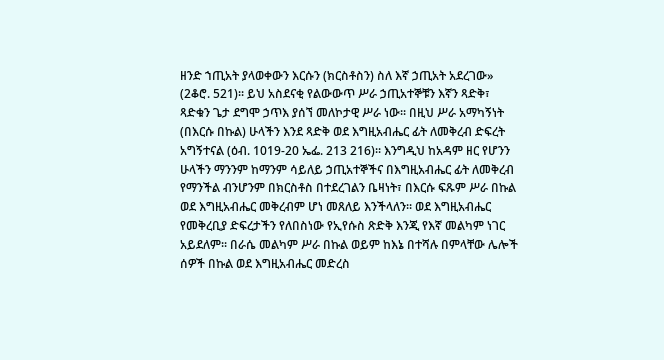ዘንድ ኀጢአት ያላወቀውን እርሱን (ክርስቶስን) ስለ እኛ ኃጢአት አደረገው» (2ቆሮ. 521)፡፡ ይህ አስደናቂ የልውውጥ ሥራ ኃጢአተኞቹን እኛን ጻድቅ፣ ጻድቁን ጌታ ደግሞ ኃጥእ ያሰኘ መለኮታዊ ሥራ ነው፡፡ በዚህ ሥራ አማካኝነት (በእርሱ በኩል) ሁላችን እንደ ጻድቅ ወደ እግዚአብሔር ፊት ለመቅረብ ድፍረት አግኝተናል (ዕብ. 1019-20 ኤፌ. 213 216)፡፡ እንግዲህ ከአዳም ዘር የሆንን ሁላችን ማንንም ከማንም ሳይለይ ኃጢአተኞችና በእግዚአብሔር ፊት ለመቅረብ የማንችል ብንሆንም በክርስቶስ በተደረገልን ቤዛነት፣ በእርሱ ፍጹም ሥራ በኩል ወደ እግዚአብሔር መቅረብም ሆነ መጸለይ እንችላለን፡፡ ወደ እግዚአብሔር የመቅረቢያ ድፍረታችን የለበስነው የኢየሱስ ጽድቅ እንጂ የእኛ መልካም ነገር አይደለም፡፡ በራሴ መልካም ሥራ በኩል ወይም ከእኔ በተሻሉ በምላቸው ሌሎች ሰዎች በኩል ወደ እግዚአብሔር መድረስ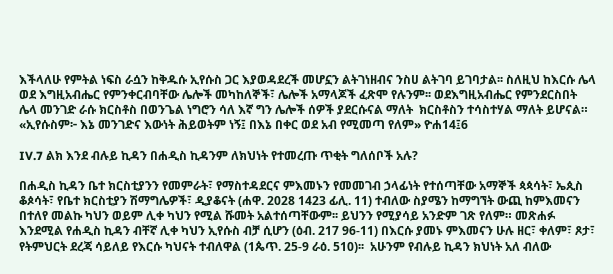እችላለሁ የምትል ነፍስ ራሷን ከቅዱሱ ኢየሱስ ጋር እያወዳደረች መሆኗን ልትገነዘብና ንስሀ ልትገባ ይገባታል፡፡ ስለዚህ ከእርሱ ሌላ ወደ እግዚአብሔር የምንቀርብባቸው ሌሎች መካከለኞች፣ ሌሎች አማላጆች ፈጽሞ የሉንም፡፡ ወደእግዚአብሔር የምንደርስበት ሌላ መንገድ ራሱ ክርስቶስ በወንጌል ነግሮን ሳለ እኛ ግን ሌሎች ሰዎች ያደርሱናል ማለት  ክርስቶስን ተሳስተሃል ማለት ይሆናል። «ኢየሱስም፦ እኔ መንገድና እውነት ሕይወትም ነኝ፤ በእኔ በቀር ወደ አብ የሚመጣ የለም» ዮሐ14፤6

IV.7 ልክ እንደ ብሉይ ኪዳን በሐዲስ ኪዳንም ለክህነት የተመረጡ ጥቂት ግለሰቦች አሉ?

በሐዲስ ኪዳን ቤተ ክርስቲያንን የመምራት፣ የማስተዳደርና ምእመኑን የመመገብ ኃላፊነት የተሰጣቸው አማኞች ጳጳሳት፣ ኤጲስ ቆጶሳት፣ የቤተ ክርስቲያን ሽማግሌዎች፣ ዲያቆናት (ሐዋ. 2028 1423 ፊሊ. 11) ተብለው ስያሜን ከማግኘት ውጪ ከምእመናን በተለየ መልኩ ካህን ወይም ሊቀ ካህን የሚል ሹመት አልተሰጣቸውም፡፡ ይህንን የሚያሳይ አንድም ገጽ የለም። መጽሐፉ እንደሚል የሐዲስ ኪዳን ብቸኛ ሊቀ ካህን ኢየሱስ ብቻ ሲሆን (ዕብ. 217 96-11) በእርሱ ያመኑ ምእመናን ሁሉ ዘር፣ ቀለም፣ ጾታ፣ የትምህርት ደረጃ ሳይለይ የእርሱ ካህናት ተብለዋል (1ጴጥ. 25-9 ራዕ. 510)፡፡  አሁንም የብሉይ ኪዳን ክህነት አለ ብለው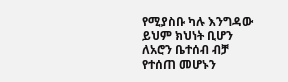የሚያስቡ ካሉ እንግዳው ይህም ክህነት ቢሆን ለአሮን ቤተሰብ ብቻ የተሰጠ መሆኑን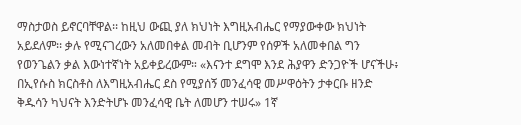ማስታወስ ይኖርባቸዋል፡፡ ከዚህ ውጪ ያለ ክህነት እግዚአብሔር የማያውቀው ክህነት አይደለም፡፡ ቃሉ የሚናገረውን አለመበቀል መብት ቢሆንም የሰዎች አለመቀበል ግን የወንጌልን ቃል እውነተኛነት አይቀይረውም። «እናንተ ደግሞ እንደ ሕያዋን ድንጋዮች ሆናችሁ፥ በኢየሱስ ክርስቶስ ለእግዚአብሔር ደስ የሚያሰኝ መንፈሳዊ መሥዋዕትን ታቀርቡ ዘንድ ቅዱሳን ካህናት እንድትሆኑ መንፈሳዊ ቤት ለመሆን ተሠሩ» 1ኛ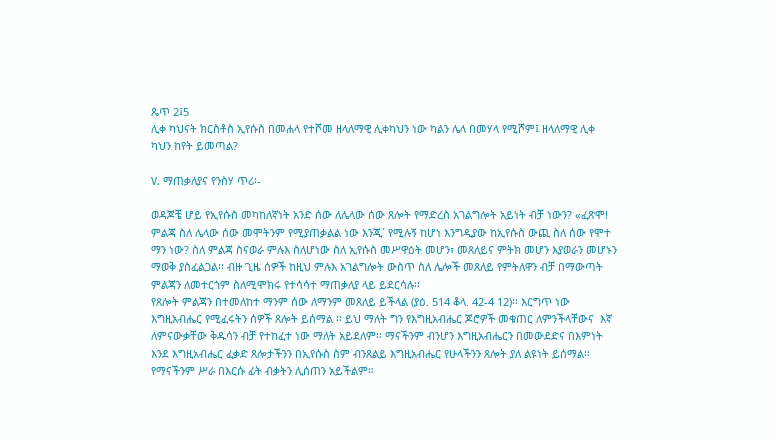ጴጥ 2፤5
ሊቀ ካህናት ክርስቶስ ኢየሱስ በመሐላ የተሾመ ዘላለማዊ ሊቀካህን ነው ካልን ሌላ በመሃላ የሚሾም፤ ዘላለማዊ ሊቀ ካህን ከየት ይመጣል?

V. ማጠቃለያና የንስሃ ጥሪ፡-

ወዳጆቼ ሆይ የኢየሱስ መካከለኛነት አንድ ሰው ለሌላው ሰው ጸሎት የማድረስ አገልግሎት አይነት ብቻ ነውን? «ፈጽሞ! ምልጃ ስለ ሌላው ሰው መሞትንም የሚያጠቃልል ነው እንጂ´ የሚሉኝ ከሆነ እንግዲያው ከኢየሱስ ውጪ ስለ ሰው የሞተ ማን ነው? ስለ ምልጃ ስናወራ ምሉእ ስለሆነው ስለ ኢየሱስ መሥዋዕት መሆን፣ መጸለይና ምትክ መሆን እያወራን መሆኑን ማወቅ ያስፈልጋል፡፡ ብዙ ጊዜ ሰዎች ከዚህ ምሉእ አገልግሎት ውስጥ ስለ ሌሎች መጸለይ የምትለዋን ብቻ በማውጣት ምልጃን ለመተርጎም ስለሚሞክሩ የተሳሳተ ማጠቃለያ ላይ ይደርሳሉ፡፡
የጸሎት ምልጃን በተመለከተ ማንም ሰው ለማንም መጸለይ ይችላል (ያዕ. 514 ቆላ. 42-4 12)፡፡ እርግጥ ነው እግዚአብሔር የሚፈሩትን ሰዎች ጸሎት ይሰማል ፡፡ ይህ ማለት ግን የእግዚአብሔር ጆሮዎች መቁጠር ለምንችላቸውና  እኛ ለምናውቃቸው ቅዱሳን ብቻ የተከፈተ ነው ማለት አይደለም፡፡ ማናችንም ብንሆን እግዚአብሔርን በመውደድና በእምነት እንደ እግዚአብሔር ፈቃድ ጸሎታችንን በኢየሱስ ስም ብንጸልይ እግዚአብሔር የሁላችንን ጸሎት ያለ ልዩነት ይሰማል፡፡ የማናችንም ሥራ በእርሱ ፊት ብቃትን ሊሰጠን አይችልም።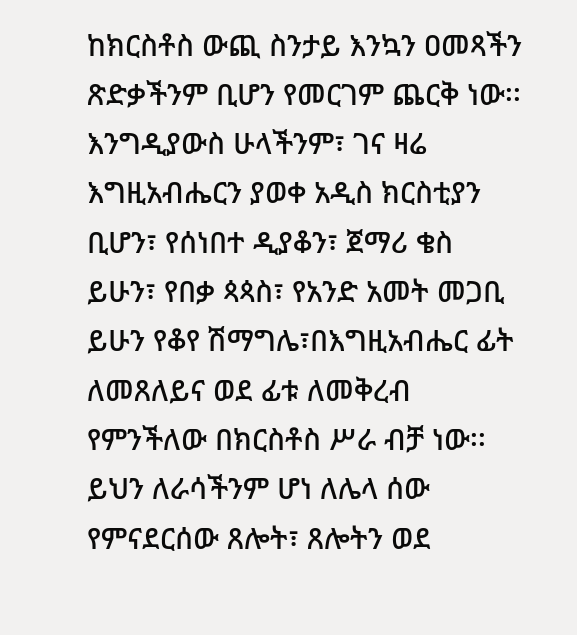ከክርስቶስ ውጪ ስንታይ እንኳን ዐመጻችን ጽድቃችንም ቢሆን የመርገም ጨርቅ ነው፡፡ እንግዲያውስ ሁላችንም፣ ገና ዛሬ እግዚአብሔርን ያወቀ አዲስ ክርስቲያን ቢሆን፣ የሰነበተ ዲያቆን፣ ጀማሪ ቄስ ይሁን፣ የበቃ ጳጳስ፣ የአንድ አመት መጋቢ ይሁን የቆየ ሽማግሌ፣በእግዚአብሔር ፊት ለመጸለይና ወደ ፊቱ ለመቅረብ የምንችለው በክርስቶስ ሥራ ብቻ ነው፡፡
ይህን ለራሳችንም ሆነ ለሌላ ሰው የምናደርሰው ጸሎት፣ ጸሎትን ወደ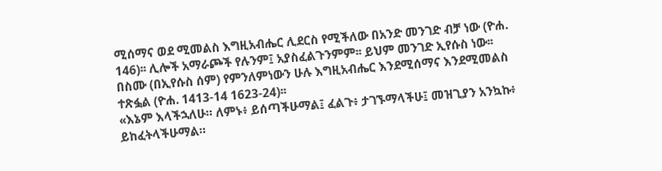ሚሰማና ወደ ሚመልስ እግዚአብሔር ሊደርስ የሚችለው በአንድ መንገድ ብቻ ነው (ዮሐ. 146)፡፡ ሊሎች አማራጮች የሉንም፤ አያስፈልጉንምም፡፡ ይህም መንገድ ኢየሱስ ነው፡፡ በስሙ (በኢየሱስ ሰም) የምንለምነውን ሁሉ እግዚአብሔር እንደሚሰማና እንደሚመልስ ተጽፏል (ዮሐ. 1413-14 1623-24)፡፡
«እኔም እላችኋለሁ። ለምኑ፥ ይሰጣችሁማል፤ ፈልጉ፥ ታገኙማላችሁ፤ መዝጊያን አንኳኩ፥ ይከፈትላችሁማል።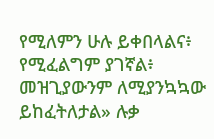የሚለምን ሁሉ ይቀበላልና፥ የሚፈልግም ያገኛል፥ መዝጊያውንም ለሚያንኳኳው ይከፈትለታል» ሉቃ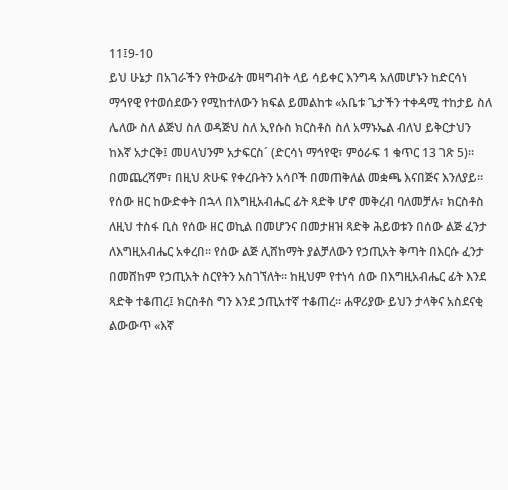11፤9-10
ይህ ሁኔታ በአገራችን የትውፊት መዛግብት ላይ ሳይቀር እንግዳ አለመሆኑን ከድርሳነ ማኅየዊ የተወሰደውን የሚከተለውን ክፍል ይመልከቱ «አቤቱ ጌታችን ተቀዳሚ ተከታይ ስለ ሌለው ስለ ልጅህ ስለ ወዳጅህ ስለ ኢየሱስ ክርስቶስ ስለ አማኑኤል ብለህ ይቅርታህን ከእኛ አታርቅ፤ መሀላህንም አታፍርስ´ (ድርሳነ ማኅየዊ፣ ምዕራፍ 1 ቁጥር 13 ገጽ 5)፡፡
በመጨረሻም፣ በዚህ ጽሁፍ የቀረቡትን አሳቦች በመጠቅለል መቋጫ እናበጅና እንለያይ፡፡ የሰው ዘር ከውድቀት በኋላ በእግዚአብሔር ፊት ጻድቅ ሆኖ መቅረብ ባለመቻሉ፣ ክርስቶስ ለዚህ ተስፋ ቢስ የሰው ዘር ወኪል በመሆንና በመታዘዝ ጻድቅ ሕይወቱን በሰው ልጅ ፈንታ ለእግዚአብሔር አቀረበ፡፡ የሰው ልጅ ሊሸከማት ያልቻለውን የኃጢአት ቅጣት በእርሱ ፈንታ በመሸከም የኃጢአት ስርየትን አስገኘለት፡፡ ከዚህም የተነሳ ሰው በእግዚአብሔር ፊት እንደ ጻድቅ ተቆጠረ፤ ክርስቶስ ግን እንደ ኃጢአተኛ ተቆጠረ፡፡ ሐዋሪያው ይህን ታላቅና አስደናቂ ልውውጥ «እኛ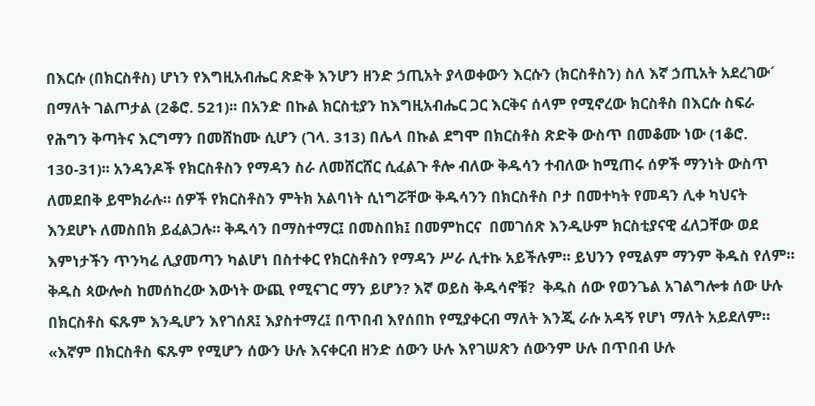በእርሱ (በክርስቶስ) ሆነን የእግዚአብሔር ጽድቅ እንሆን ዘንድ ኃጢአት ያላወቀውን እርሱን (ክርስቶስን) ስለ እኛ ኃጢአት አደረገው´ በማለት ገልጦታል (2ቆሮ. 521)፡፡ በአንድ በኩል ክርስቲያን ከእግዚአብሔር ጋር እርቅና ሰላም የሚኖረው ክርስቶስ በእርሱ ስፍራ የሕግን ቅጣትና እርግማን በመሸከሙ ሲሆን (ገላ. 313) በሌላ በኩል ደግሞ በክርስቶስ ጽድቅ ውስጥ በመቆሙ ነው (1ቆሮ. 130-31)፡፡ አንዳንዶች የክርስቶስን የማዳን ስራ ለመሸርሸር ሲፈልጉ ቶሎ ብለው ቅዱሳን ተብለው ከሚጠሩ ሰዎች ማንነት ውስጥ ለመደበቅ ይሞክራሉ። ሰዎች የክርስቶስን ምትክ አልባነት ሲነግሯቸው ቅዱሳንን በክርስቶስ ቦታ በመተካት የመዳን ሊቀ ካህናት እንደሆኑ ለመስበክ ይፈልጋሉ። ቅዱሳን በማስተማር፤ በመስበክ፤ በመምከርና  በመገሰጽ እንዲሁም ክርስቲያናዊ ፈለጋቸው ወደ እምነታችን ጥንካሬ ሊያመጣን ካልሆነ በስተቀር የክርስቶስን የማዳን ሥራ ሊተኩ አይችሉም። ይህንን የሚልም ማንም ቅዱስ የለም።
ቅዱስ ጳውሎስ ከመሰከረው እውነት ውጪ የሚናገር ማን ይሆን? እኛ ወይስ ቅዱሳኖቹ?  ቅዱስ ሰው የወንጌል አገልግሎቱ ሰው ሁሉ በክርስቶስ ፍጹም እንዲሆን እየገሰጸ፤ እያስተማረ፤ በጥበብ እየሰበከ የሚያቀርብ ማለት እንጂ ራሱ አዳኝ የሆነ ማለት አይደለም።
«እኛም በክርስቶስ ፍጹም የሚሆን ሰውን ሁሉ እናቀርብ ዘንድ ሰውን ሁሉ እየገሠጽን ሰውንም ሁሉ በጥበብ ሁሉ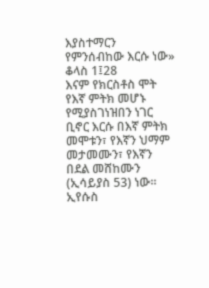እያስተማርን የምንሰብከው እርሱ ነው» ቆላስ 1፤28
እናም የክርስቶስ ሞት የእኛ ምትክ መሆኑ የሚያስገነዝበን ነገር ቢኖር እርሱ በእኛ ምትክ መሞቱን፣ የእኛን ህማም መታመሙን፣ የእኛን በደል መሸከሙን (ኢሳይያስ 53) ነው፡፡ ኢየሱስ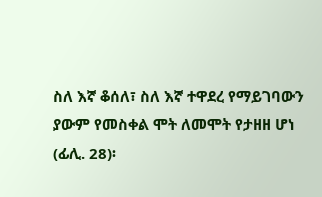ስለ እኛ ቆሰለ፣ ስለ እኛ ተዋደረ የማይገባውን ያውም የመስቀል ሞት ለመሞት የታዘዘ ሆነ (ፊሊ. 28)፡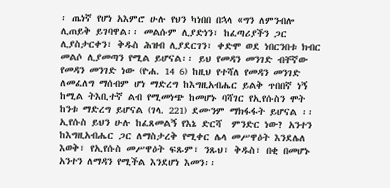፡ ጤነኛ የሆነ አእምሮ ሁሉ የህን ካነበበ በኋላ «ግን ለምንብሎ ሊጠይቅ ይገባዋል፡፡ መልሱም ሊያድነን፣ ከፈጣሪያችን ጋር ሊያስታርቀን፣ ቅዱስ ሕዝብ ሊያደርገን፣ ቀድሞ ወደ ነበርንበቱ ክብር መልሶ ሊያመጣን የሚል ይሆናል፡፡ ይህ የመዳን መንገድ ብቸኛው የመዳን መንገድ ነው (ዮሐ. 14 6) ከዚህ የተሻለ የመዳን መንገድ ለመፈለግ ማሰብም ሆነ ማድረግ ከእግዚአብሔር ይልቅ ጥበበኛ ነኝ ከሚል ትእቢተኛ ልብ የሚመነጭ ከመሆኑ ባሻገር የኢየሱስን ሞት ከንቱ ማድረግ ይሆናል (ገላ. 221) ደሙንም ማክፋፋት ይሆናል ፡፡
ኢየሱስ ይህን ሁሉ ከፈጸመልኝ የእኔ ድርሻ  ምንድር ነው? አንተን ከእግዚአብሔር ጋር ለማስታረቅ የሚቀር ሌላ መሥዋዕት እንደሌለ እወቅ፣ የኢየሱስ መሥዋዕት ፍጹም፣ ንጹህ፣ ቅዱስ፣ በቂ በመሆኑ አንተን ለማዳን የሚችል እንደሆነ እመን፡፡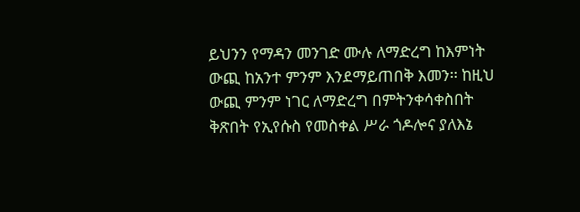ይህንን የማዳን መንገድ ሙሉ ለማድረግ ከእምነት ውጪ ከአንተ ምንም እንደማይጠበቅ እመን፡፡ ከዚህ ውጪ ምንም ነገር ለማድረግ በምትንቀሳቀስበት ቅጽበት የኢየሱስ የመስቀል ሥራ ጎዶሎና ያለእኔ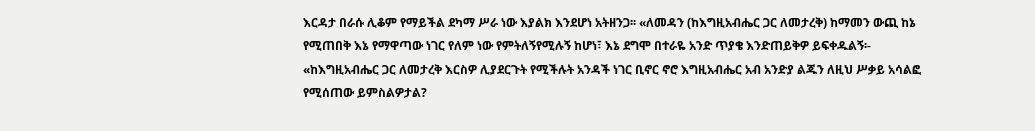እርዳታ በራሱ ሊቆም የማይችል ደካማ ሥራ ነው እያልክ እንደሆነ አትዘንጋ፡፡ «ለመዳን (ከእግዚአብሔር ጋር ለመታረቅ) ከማመን ውጪ ከኔ የሚጠበቅ እኔ የማዋጣው ነገር የለም ነው የምትለኝየሚሉኝ ከሆነ፣ እኔ ደግሞ በተራዬ አንድ ጥያቄ እንድጠይቅዎ ይፍቀዱልኝ፡- «ከእግዚአብሔር ጋር ለመታረቅ እርስዎ ሊያደርጉት የሚችሉት አንዳች ነገር ቢኖር ኖሮ እግዚአብሔር አብ አንድያ ልጁን ለዚህ ሥቃይ አሳልፎ የሚሰጠው ይምስልዎታል?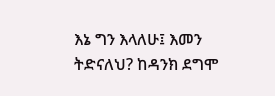እኔ ግን እላለሁ፤ እመን ትድናለህ? ከዳንክ ደግሞ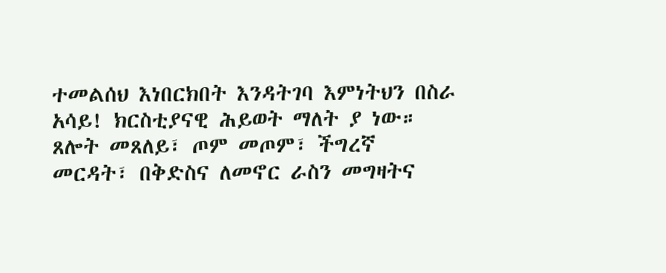ተመልሰህ እነበርክበት እንዳትገባ እምነትህን በስራ አሳይ! ክርስቲያናዊ ሕይወት ማለት ያ ነው።
ጸሎት መጸለይ፣ ጦም መጦም፣ ችግረኛ መርዳት፣ በቅድስና ለመኖር ራስን መግዛትና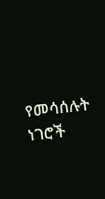የመሳሰሉት ነገሮች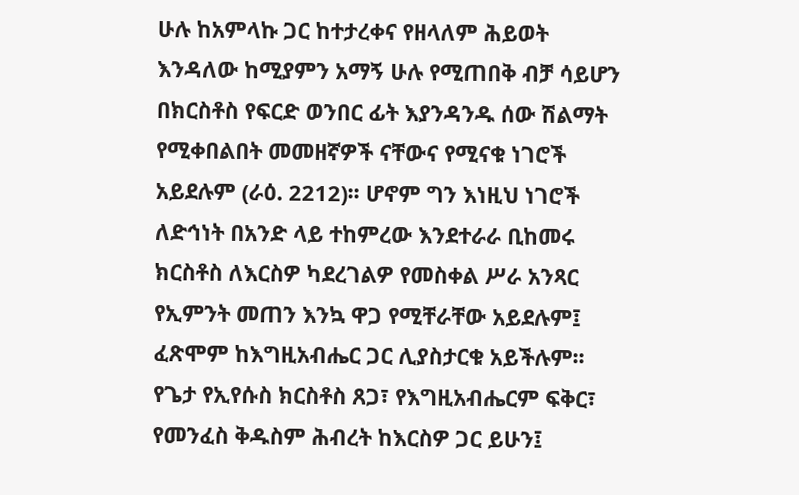ሁሉ ከአምላኩ ጋር ከተታረቀና የዘላለም ሕይወት እንዳለው ከሚያምን አማኝ ሁሉ የሚጠበቅ ብቻ ሳይሆን በክርስቶስ የፍርድ ወንበር ፊት እያንዳንዱ ሰው ሽልማት የሚቀበልበት መመዘኛዎች ናቸውና የሚናቁ ነገሮች አይደሉም (ራዕ. 2212)፡፡ ሆኖም ግን እነዚህ ነገሮች ለድኅነት በአንድ ላይ ተከምረው እንደተራራ ቢከመሩ ክርስቶስ ለእርስዎ ካደረገልዎ የመስቀል ሥራ አንጻር የኢምንት መጠን እንኳ ዋጋ የሚቸራቸው አይደሉም፤ ፈጽሞም ከእግዚአብሔር ጋር ሊያስታርቁ አይችሉም፡፡ የጌታ የኢየሱስ ክርስቶስ ጸጋ፣ የእግዚአብሔርም ፍቅር፣ የመንፈስ ቅዱስም ሕብረት ከእርስዎ ጋር ይሁን፤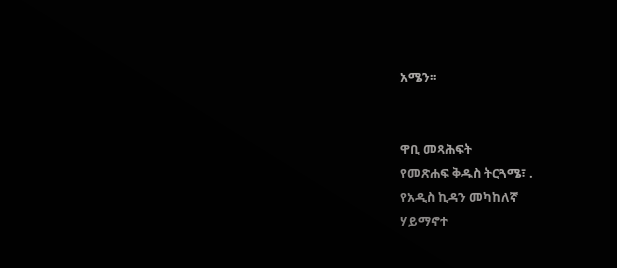አሜን፡፡


ዋቢ መጻሕፍት
የመጽሐፍ ቅዱስ ትርጓሜ፣ .
የአዲስ ኪዳን መካከለኛ
ሃይማኖተ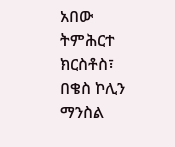አበው
ትምሕርተ ክርስቶስ፣ በቄስ ኮሊን ማንስል